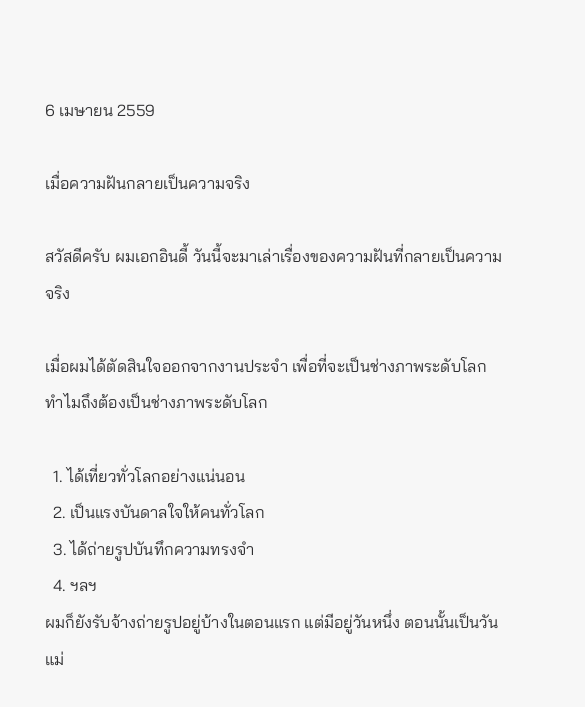6 เมษายน 2559

เมื่อความฝันกลายเป็นความจริง

สวัสดีครับ ผมเอกอินดี้ วันนี้จะมาเล่าเรื่องของความฝันที่กลายเป็นความจริง

เมื่อผมได้ตัดสินใจออกจากงานประจำ เพื่อที่จะเป็นช่างภาพระดับโลก ทำไมถึงต้องเป็นช่างภาพระดับโลก

  1. ได้เที่ยวทั่วโลกอย่างแน่นอน
  2. เป็นแรงบันดาลใจให้คนทั่วโลก
  3. ได้ถ่ายรูปบันทึกความทรงจำ
  4. ฯลฯ
ผมก็ยังรับจ้างถ่ายรูปอยู่บ้างในตอนแรก แต่มีอยู่วันหนึ่ง ตอนนั้นเป็นวันแม่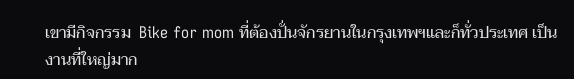เขามีกิจกรรม  Bike for mom ที่ต้องปั่นจักรยานในกรุงเทพฯและก็ทั่วประเทศ เป็นงานที่ใหญ่มาก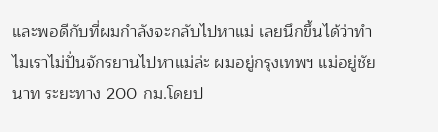และพอดีกับที่ผมกำลังจะกลับไปหาแม่ เลยนึกขึ้นได้ว่าทำไมเราไม่ปั่นจักรยานไปหาแม่ล่ะ ผมอยู่กรุงเทพฯ แม่อยู่ชัยนาท ระยะทาง 200 กม.โดยป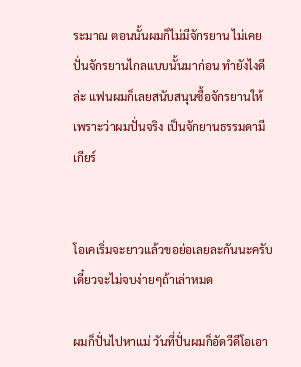ระมาณ ตอนนั้นผมก็ไม่มีจักรยาน ไม่เคยปั่นจักรยานไกลแบบนั้นมาก่อน ทำยังไงดีล่ะ แฟนผมก็เลยสนับสนุนซื้อจักรยานให้เพราะว่าผมปั่นจริง เป็นจักยานธรรมดามีเกียร์


โอเคเริ่มจะยาวแล้วขอย่อเลยละกันนะครับเดี๋ยวจะไม่จบง่ายๆถ้าเล่าหมด

ผมก็ปั่นไปหาแม่ วันที่ปั่นผมก็อัดวีดีโอเอา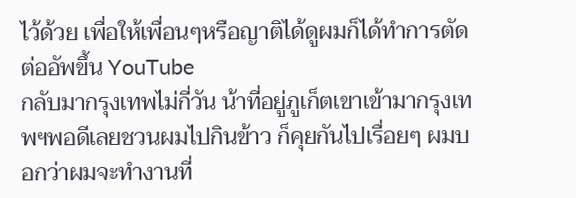ไว้ด้วย เพื่อให้เพื่อนๆหรือญาติได้ดูผมก็ได้ทำการตัดต่ออัพขึ้น YouTube
กลับมากรุงเทพไม่กี่วัน น้าที่อยู่ภูเก็ตเขาเข้ามากรุงเทพฯพอดีเลยชวนผมไปกินข้าว ก็คุยกันไปเรื่อยๆ ผมบอกว่าผมจะทำงานที่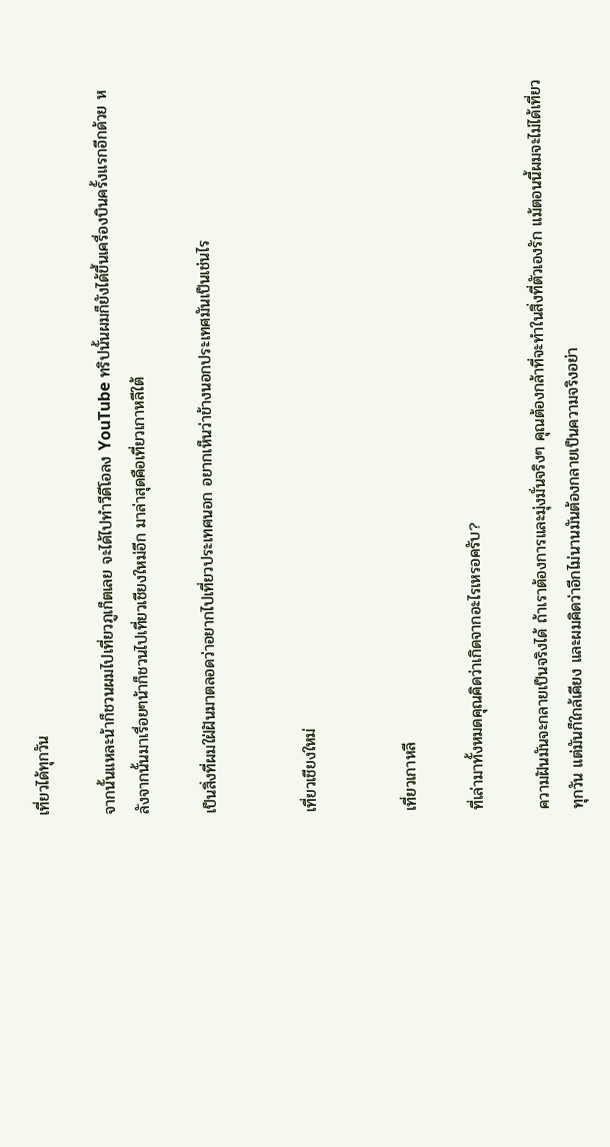เที่ยวได้ทุกวัน

จากนั้นแหละน้าก็ชวนผมไปเที่ยวภูเก็ตเลย จะได้ไปทำวีดีโอลง YouTube ทริปนั้นผมก็ยังได้ขึ้นเครื่องบินครั้งแรกอีกด้วย หลังจากนั้นมาเรื่อยๆน้าก็ชวนไปเที่ยวเชียงใหม่อีก มาล่าสุดคือเที่ยวเกาหลีใต้

เป็นสิ่งที่ผมใฝ่ฝันมาตลอดว่าอยากไปเที่ยวประเทศนอก อยากเห็นว่าข้างนอกประเทศมันเป็นเช่นไร


เที่ยวเชียงใหม่


เที่ยวเกาหลี

ที่เล่ามาทั้งหมดคุณคิดว่าเกิดจากอะไรเหรอครับ?

ความฝันมันจะกลายเป็นจริงได้ ถ้าเราต้องการและมุ่งมั่นจริงๆ คุณต้องกล้าที่จะทำในสิ่งที่ตัวเองรัก แม้ตอนนี้ผมจะไม่ได้เที่ยวทุกวัน แต่มันก็ใกล้เคียง และผมคิดว่าอีกไม่นานมันต้องกลายเป็นความจริงอย่า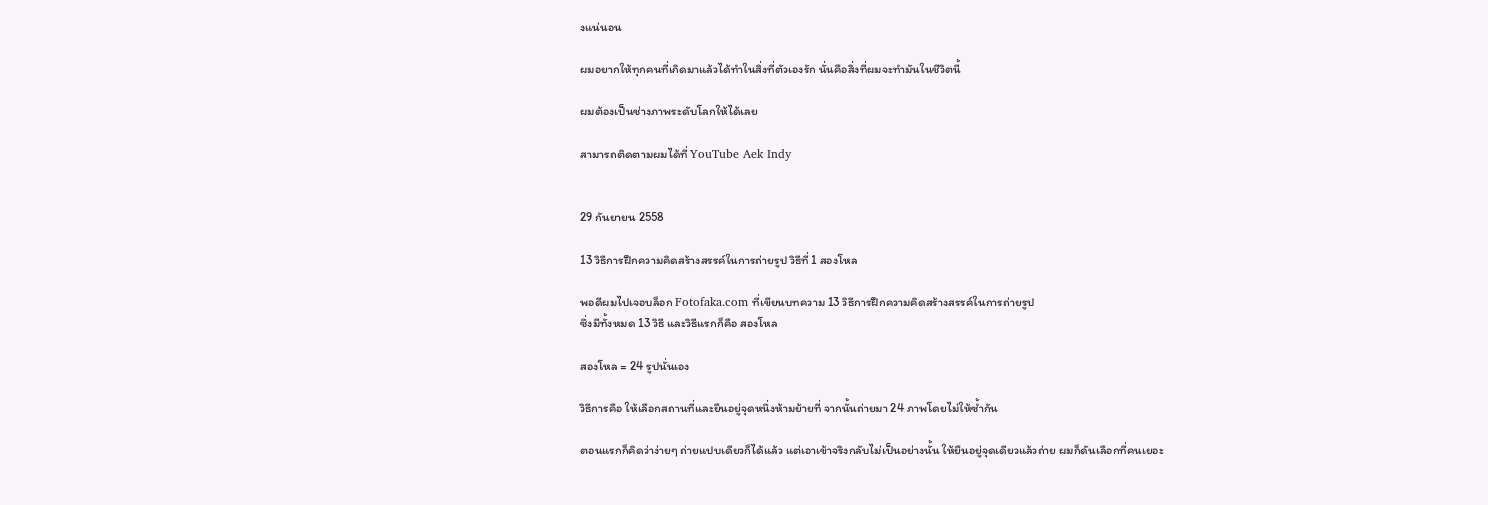งแน่นอน

ผมอยากให้ทุกคนที่เกิดมาแล้วได้ทำในสิ่งที่ตัวเองรัก นั่นคือสิ่งที่ผมจะทำมันในชีวิตนี้

ผมต้องเป็นช่างภาพระดับโลกให้ได้เลย

สามารถติดตามผมได้ที่ YouTube Aek Indy


29 กันยายน 2558

13 วิธีการฝึกความคิดสร้างสรรค์ในการถ่ายรูป วิธีที่ 1 สองโหล

พอดีผมไปเจอบล็อก Fotofaka.com ที่เขียนบทความ 13 วิธีการฝึกความคิดสร้างสรรค์ในการถ่ายรูป
ซึ่งมีทั้งหมด 13 วิธี และวิธีแรกก็คือ สองโหล

สองโหล = 24 รูปนั่นเอง

วิธีการคือ ให้เลือกสถานที่และยืนอยู่จุดหนึ่งห้ามย้ายที่ จากนั้นถ่ายมา 24 ภาพโดยไม่ให้ซ้ำกัน

ตอนแรกก็คิดว่าง่ายๆ ถ่ายแปบเดียวก็ได้แล้ว แต่เอาเข้าจริงกลับไม่เป็นอย่างนั้น ให้ยืนอยู่จุดเดียวแล้วถ่าย ผมก็ดันเลือกที่คนเยอะ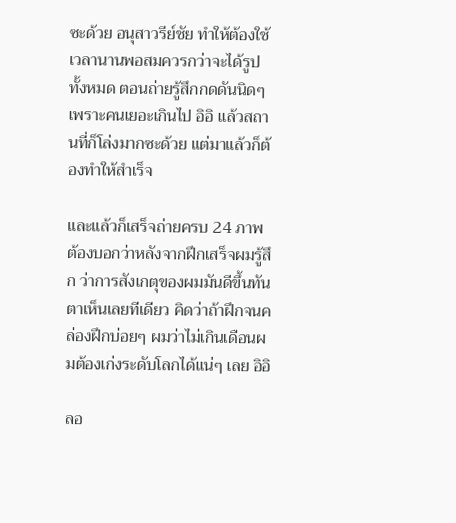ซะด้วย อนุสาวรีย์ชัย ทำให้ต้องใช้เวลานานพอสมควรกว่าจะได้รูปทั้งหมด ตอนถ่ายรู้สึกกดดันนิดๆ เพราะคนเยอะเกินไป อิอิ แล้วสถานที่ก็โล่งมากซะด้วย แต่มาแล้วก็ต้องทำให้สำเร็จ

และแล้วก็เสร็จถ่ายครบ 24 ภาพ
ต้องบอกว่าหลังจากฝึกเสร็จผมรู้สึก ว่าการสังเกตุของผมมันดีขึ้นทันตาเห็นเลยทีเดียว คิดว่าถ้าฝึกจนคล่องฝึกบ่อยๆ ผมว่าไม่เกินเดือนผมต้องเก่งระดับโลกได้แน่ๆ เลย อิอิ

ลอ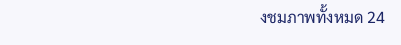งชมภาพทั้งหมด 24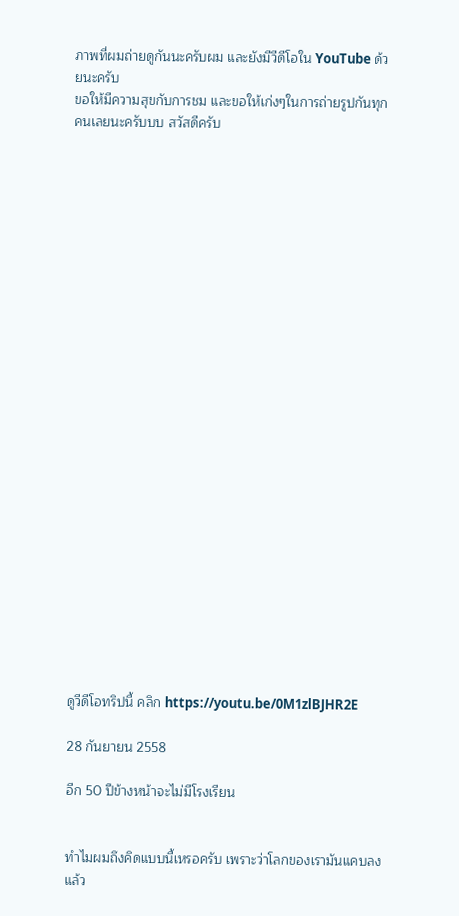ภาพที่ผมถ่ายดูกันนะครับผม และยังมีวีดีโอใน YouTube ด้วยนะครับ
ขอให้มีความสุขกับการชม และขอให้เก่งๆในการถ่ายรูปกันทุกคนเลยนะครับบบ สวัสดีครับ

























ดูวีดีโอทริปนี้ คลิก https://youtu.be/0M1zlBJHR2E

28 กันยายน 2558

อีก 50 ปีข้างหน้าจะไม่มีโรงเรียน


ทำไมผมถึงคิดแบบนี้เหรอครับ เพราะว่าโลกของเรามันแคบลงแล้ว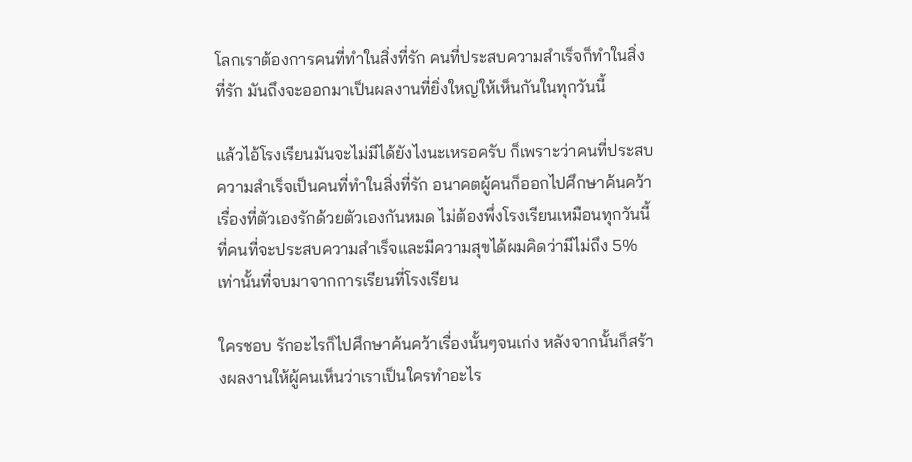โลกเราต้องการคนที่ทำในสิ่งที่รัก คนที่ประสบความสำเร็จก็ทำในสิ่งที่รัก มันถึงจะออกมาเป็นผลงานที่ยิ่งใหญ่ให้เห็นกันในทุกวันนี้

แล้วไอ้โรงเรียนมันจะไม่มีได้ยังไงนะเหรอครับ ก็เพราะว่าคนที่ประสบความสำเร็จเป็นคนที่ทำในสิ่งที่รัก อนาคตผู้คนก็ออกไปศึกษาค้นคว้าเรื่องที่ตัวเองรักด้วยตัวเองกันหมด ไม่ต้องพึ่งโรงเรียนเหมือนทุกวันนี้ ที่คนที่จะประสบความสำเร็จและมีความสุขได้ผมคิดว่ามีไม่ถึง 5% เท่านั้นที่จบมาจากการเรียนที่โรงเรียน

ใครชอบ รักอะไรก็ไปศึกษาค้นคว้าเรื่องนั้นๆจนเก่ง หลังจากนั้นก็สร้างผลงานให้ผู้คนเห็นว่าเราเป็นใครทำอะไร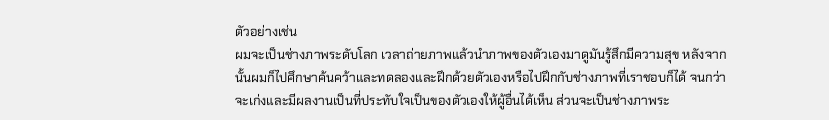ตัวอย่างเช่น
ผมจะเป็นช่างภาพระดับโลก เวลาถ่ายภาพแล้วนำภาพของตัวเองมาดูมันรู้สึกมีความสุข หลังจากนั้นผมก็ไปศึกษาค้นคว้าและทดลองและฝึกด้วยตัวเองหรือไปฝึกกับช่างภาพที่เราชอบก็ได้ จนกว่าจะเก่งและมีผลงานเป็นที่ประทับใจเป็นของตัวเองให้ผู้อื่นได้เห็น ส่วนจะเป็นช่างภาพระ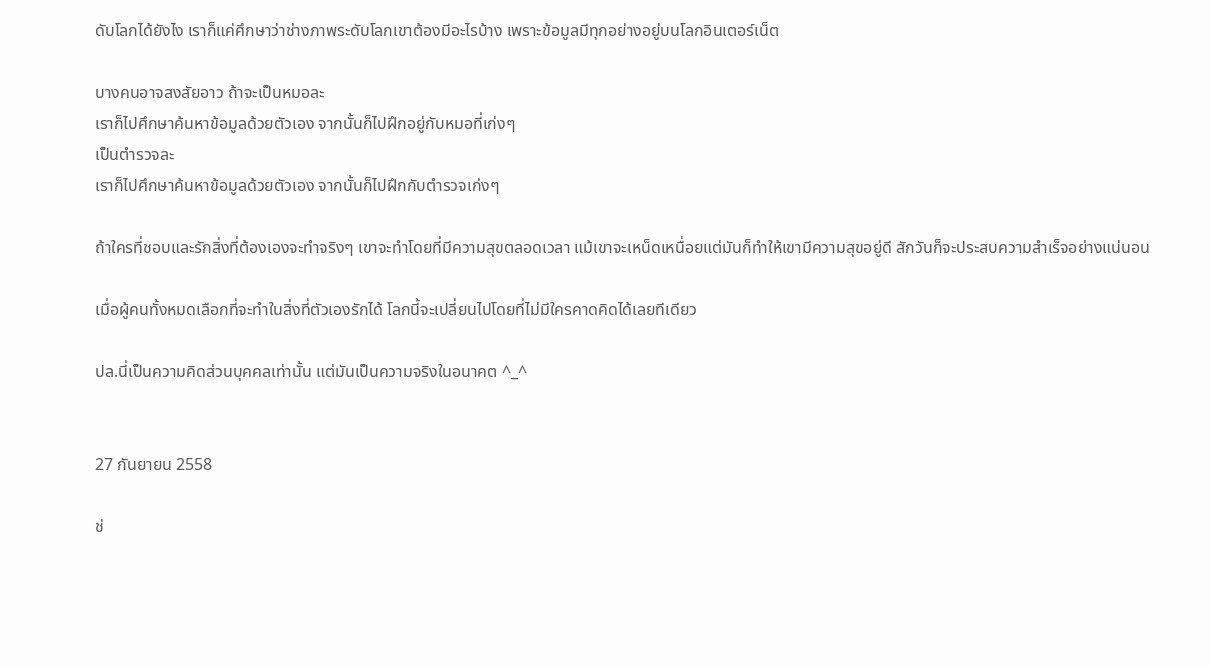ดับโลกได้ยังไง เราก็แค่ศึกษาว่าช่างภาพระดับโลกเขาต้องมีอะไรบ้าง เพราะข้อมูลมีทุกอย่างอยู่บนโลกอินเตอร์เน็ต

บางคนอาจสงสัยอาว ถ้าจะเป็นหมอละ
เราก็ไปศึกษาค้นหาข้อมูลด้วยตัวเอง จากนั้นก็ไปฝึกอยู่กับหมอที่เก่งๆ
เป็นตำรวจละ
เราก็ไปศึกษาค้นหาข้อมูลด้วยตัวเอง จากนั้นก็ไปฝึกกับตำรวจเก่งๆ

ถ้าใครที่ชอบและรักสิ่งที่ต้องเองจะทำจริงๆ เขาจะทำโดยที่มีความสุขตลอดเวลา แม้เขาจะเหน็ดเหนื่อยแต่มันก็ทำให้เขามีความสุขอยู่ดี สักวันก็จะประสบความสำเร็จอย่างแน่นอน

เมื่อผู้คนทั้งหมดเลือกที่จะทำในสิ่งที่ตัวเองรักได้ โลกนี้จะเปลี่ยนไปโดยที่ไม่มีใครคาดคิดได้เลยทีเดียว

ปล.นี่เป็นความคิดส่วนบุคคลเท่านั้น แต่มันเป็นความจริงในอนาคต ^_^


27 กันยายน 2558

ช่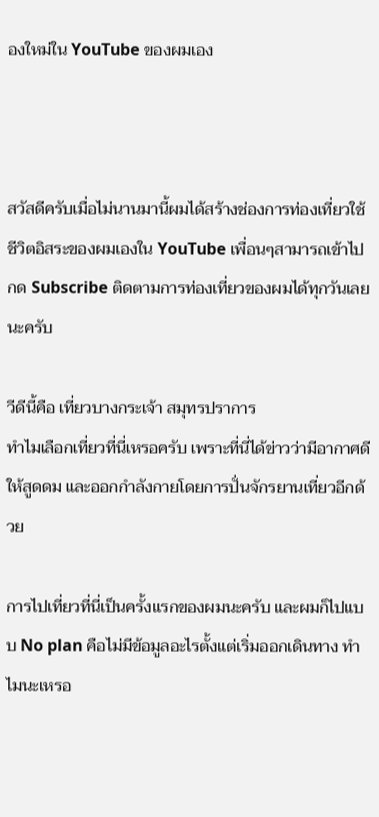องใหม่ใน YouTube ของผมเอง



สวัสดีครับเมื่อไม่นานมานี้ผมได้สร้างช่องการท่องเที่ยวใช้ชีวิตอิสระของผมเองใน YouTube เพื่อนๆสามารถเข้าไปกด Subscribe ติดตามการท่องเที่ยวของผมได้ทุกวันเลยนะครับ

วีดีนี้คือ เที่ยวบางกระเจ้า สมุทรปราการ
ทำไมเลือกเที่ยวที่นี่เหรอครับ เพราะที่นี่ได้ข่าวว่ามีอากาศดีให้สูดดม และออกกำลังกายโดยการปั่นจักรยานเที่ยวอีกด้วย

การไปเที่ยวที่นี่เป็นครั้งแรกของผมนะครับ และผมก็ไปแบบ No plan คือไม่มีข้อมูลอะไรตั้งแต่เริ่มออกเดินทาง ทำไมนะเหรอ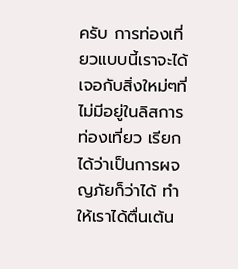ครับ การท่องเที่ยวแบบนี้เราจะได้เจอกับสิ่งใหม่ๆที่ไม่มีอยู่ในลิสการท่องเที่ยว เรียกได้ว่าเป็นการผจญภัยก็ว่าได้ ทำให้เราได้ตื่นเต้น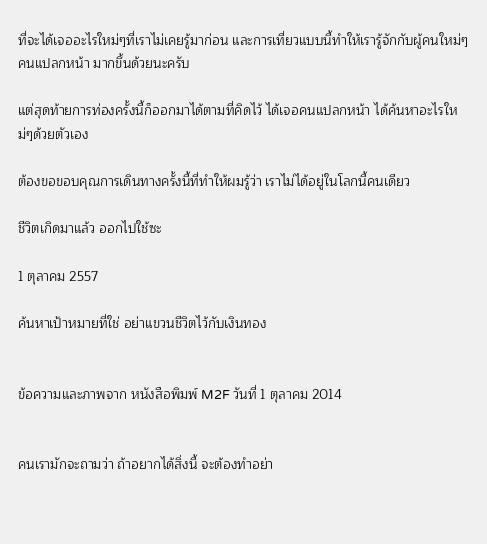ที่จะได้เจออะไรใหม่ๆที่เราไม่เคยรู้มาก่อน และการเที่ยวแบบนี้ทำให้เรารู้จักกับผู้คนใหม่ๆ คนแปลกหน้า มากขึ้นด้วยนะครับ

แต่สุดท้ายการท่องครั้งนี้ก็ออกมาได้ตามที่คิดไว้ ได้เจอคนแปลกหน้า ได้ค้นหาอะไรใหม่ๆด้วยตัวเอง

ต้องขอขอบคุณการเดินทางครั้งนี้ที่ทำให้ผมรู้ว่า เราไม่ได้อยู่ในโลกนี้คนเดียว

ชีวิตเกิดมาแล้ว ออกไปใช้ซะ

1 ตุลาคม 2557

ค้นหาเป้าหมายที่ใช่ อย่าแขวนชีวิตไว้กับเงินทอง


ข้อความและภาพจาก หนังสือพิมพ์ M2F วันที่ 1 ตุลาคม 2014


คนเรามักจะถามว่า ถ้าอยากได้สิ่งนี้ จะต้องทำอย่า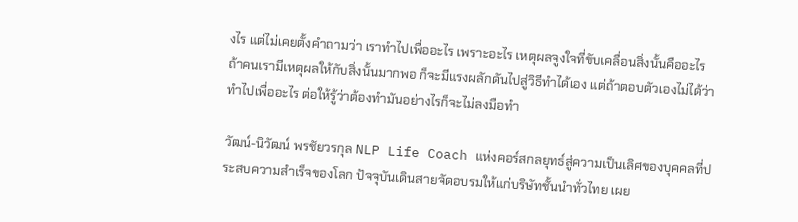งไร แต่ไม่เคยตั้งคำถามว่า เราทำไปเพื่ออะไร เพราะอะไร เหตุผลจูงใจที่ขับเคลื่อนสิ่งนั้นคืออะไร ถ้าคนเรามีเหตุผลให้กับสิ่งนั้นมากพอ ก็จะมีแรงผลักดันไปสู่วิธีทำได้เอง แต่ถ้าตอบตัวเองไม่ได้ว่าทำไปเพื่ออะไร ต่อให้รู้ว่าต้องทำมันอย่างไรก็จะไม่ลงมือทำ

วัฒน์-นิวัฒน์ พรชัยวรกุล NLP Life Coach แห่งคอร์สกลยุทธ์สู่ความเป็นเลิศของบุคคลที่ประสบความสำเร็จของโลก ปัจจุบันเดินสายจัดอบรมให้แก่บริษัทชั้นนำทั่วไทย เผย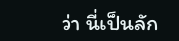ว่า นี่เป็นลัก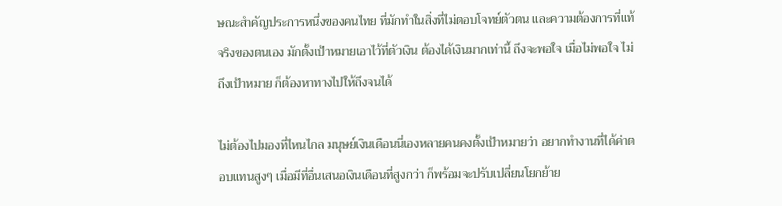ษณะสำคัญประการหนึ่งของคนไทย ที่มักทำในสิ่งที่ไม่ตอบโจทย์ตัวตน และความต้องการที่แท้จริงของตนเอง มักตั้งเป้าหมายเอาไว้ที่ตัวเงิน ต้องได้เงินมากเท่านี้ ถึงจะพอใจ เมื่อไม่พอใจ ไม่ถึงเป้าหมาย ก็ต้องหาทางไปให้ถึงจนได้

ไม่ต้องไปมองที่ไหนไกล มนุษย์เงินเดือนนี่เองหลายคนคงตั้งเป้าหมายว่า อยากทำงานที่ได้ค่าตอบแทนสูงๆ เมื่อมีที่อื่นเสนอเงินเดือนที่สูงกว่า ก็พร้อมจะปรับเปลี่ยนโยกย้าย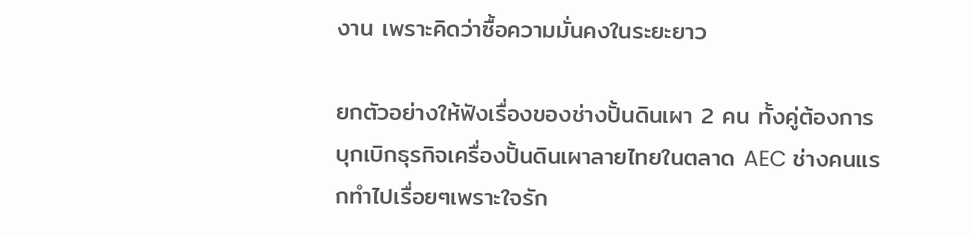งาน เพราะคิดว่าซื้อความมั่นคงในระยะยาว

ยกตัวอย่างให้ฟังเรื่องของช่างปั้นดินเผา 2 คน ทั้งคู่ต้องการบุกเบิกธุรกิจเครื่องปั้นดินเผาลายไทยในตลาด AEC ช่างคนแรกทำไปเรื่อยๆเพราะใจรัก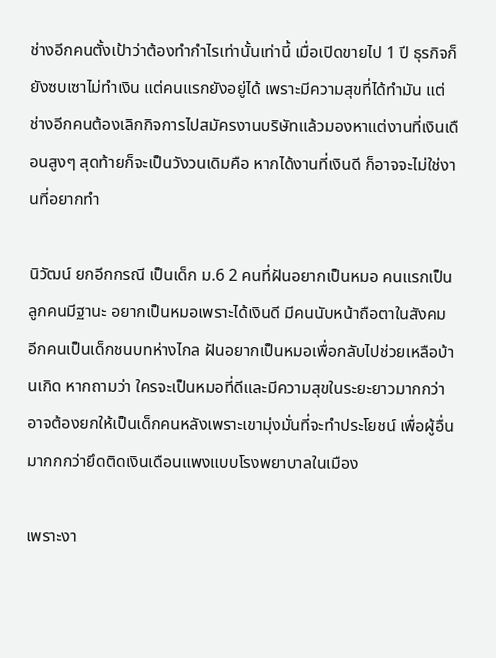ช่างอีกคนตั้งเป้าว่าต้องทำกำไรเท่านั้นเท่านี้ เมื่อเปิดขายไป 1 ปี ธุรกิจก็ยังซบเซาไม่ทำเงิน แต่คนแรกยังอยู่ได้ เพราะมีความสุขที่ได้ทำมัน แต่ช่างอีกคนต้องเลิกกิจการไปสมัครงานบริษัทแล้วมองหาแต่งานที่เงินเดือนสูงๆ สุดท้ายก็จะเป็นวังวนเดิมคือ หากได้งานที่เงินดี ก็อาจจะไม่ใช่งานที่อยากทำ

นิวัฒน์ ยกอีกกรณี เป็นเด็ก ม.6 2 คนที่ฝันอยากเป็นหมอ คนแรกเป็นลูกคนมีฐานะ อยากเป็นหมอเพราะได้เงินดี มีคนนับหน้าถือตาในสังคม อีกคนเป็นเด็กชนบทห่างไกล ฝันอยากเป็นหมอเพื่อกลับไปช่วยเหลือบ้านเกิด หากถามว่า ใครจะเป็นหมอที่ดีและมีความสุขในระยะยาวมากกว่า อาจต้องยกให้เป็นเด็กคนหลังเพราะเขามุ่งมั่นที่จะทำประโยชน์ เพื่อผู้อื่นมากกกว่ายึดติดเงินเดือนแพงแบบโรงพยาบาลในเมือง

เพราะงา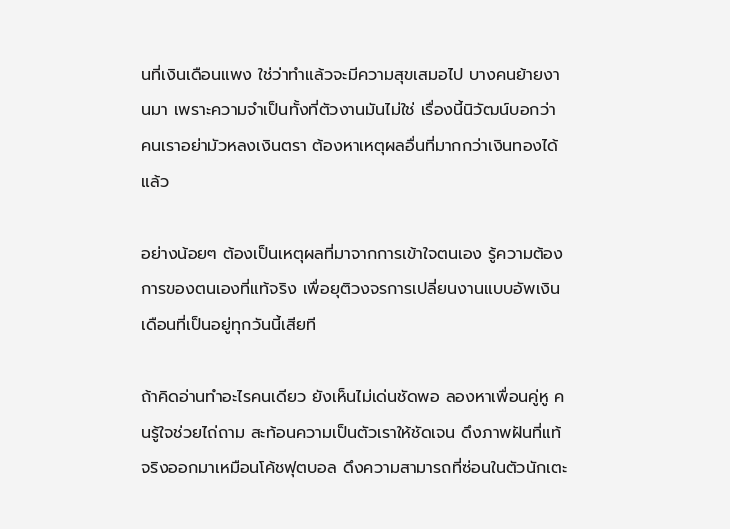นที่เงินเดือนแพง ใช่ว่าทำแล้วจะมีความสุขเสมอไป บางคนย้ายงานมา เพราะความจำเป็นทั้งที่ตัวงานมันไม่ใช่ เรื่องนี้นิวัฒน์บอกว่า คนเราอย่ามัวหลงเงินตรา ต้องหาเหตุผลอื่นที่มากกว่าเงินทองได้แล้ว

อย่างน้อยๆ ต้องเป็นเหตุผลที่มาจากการเข้าใจตนเอง รู้ความต้องการของตนเองที่แท้จริง เพื่อยุติวงจรการเปลี่ยนงานแบบอัพเงินเดือนที่เป็นอยู่ทุกวันนี้เสียที

ถ้าคิดอ่านทำอะไรคนเดียว ยังเห็นไม่เด่นชัดพอ ลองหาเพื่อนคู่หู คนรู้ใจช่วยไถ่ถาม สะท้อนความเป็นตัวเราให้ชัดเจน ดึงภาพฝันที่แท้จริงออกมาเหมือนโค้ชฟุตบอล ดึงความสามารถที่ซ่อนในตัวนักเตะ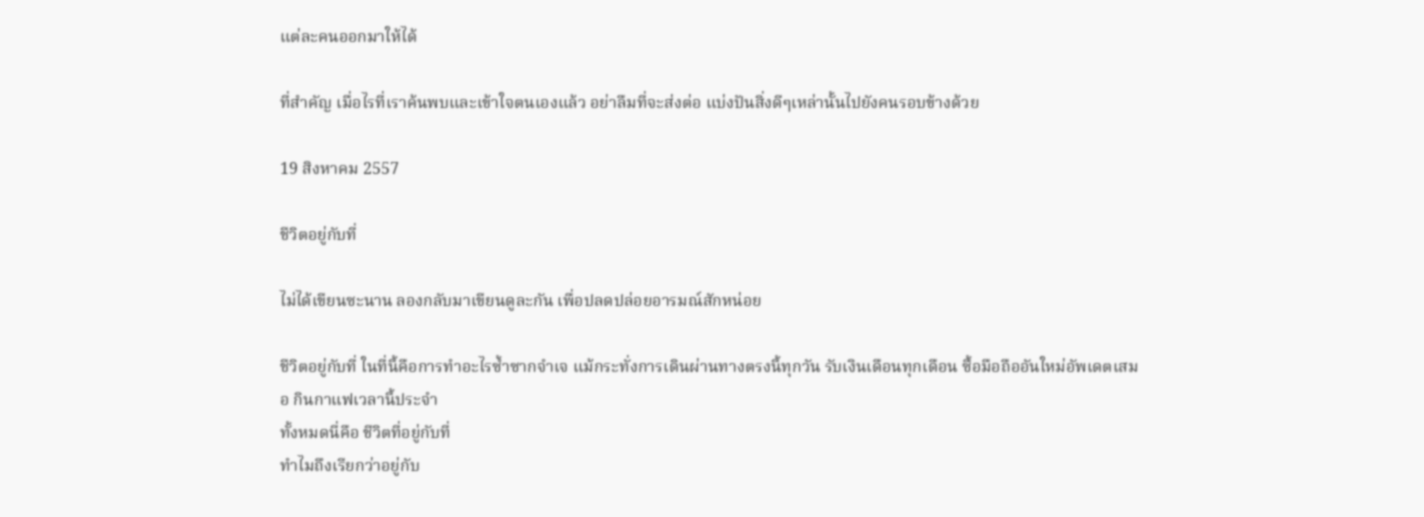แต่ละคนออกมาให้ได้

ที่สำคัญ เมื่อไรที่เราค้นพบและเข้าใจตนเองแล้ว อย่าลืมที่จะส่งต่อ แบ่งปันสิ่งดีๆเหล่านั้นไปยังคนรอบข้างด้วย

19 สิงหาคม 2557

ชีวิตอยู่กับที่

ไม่ได้เขียนซะนาน ลองกลับมาเขียนดูละกัน เพื่อปลดปล่อยอารมณ์สักหน่อย

ชีวิตอยู่กับที่ ในที่นี้คือการทำอะไรซ้ำซากจำเจ แม้กระทั่งการเดินผ่านทางตรงนี้ทุกวัน รับเงินเดือนทุกเดือน ซื้อมือถืออันใหม่อัพเดตเสมอ กินกาแฟเวลานี้ประจำ
ทั้งหมดนี่คือ ชีวิตที่อยู่กับที่
ทำไมถึงเรียกว่าอยู่กับ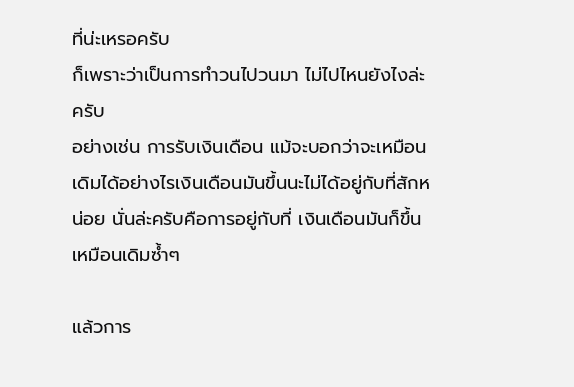ที่น่ะเหรอครับ
ก็เพราะว่าเป็นการทำวนไปวนมา ไม่ไปไหนยังไงล่ะครับ
อย่างเช่น การรับเงินเดือน แม้จะบอกว่าจะเหมือนเดิมได้อย่างไรเงินเดือนมันขึ้นนะไม่ได้อยู่กับที่สักหน่อย นั่นล่ะครับคือการอยู่กับที่ เงินเดือนมันก็ขึ้นเหมือนเดิมซ้ำๆ

แล้วการ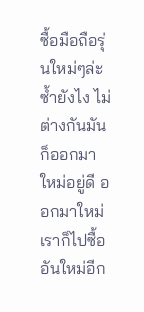ซื้อมือถือรุ่นใหม่ๆล่ะซ้ำยังไง ไม่ต่างกันมันก็ออกมาใหม่อยู่ดี ออกมาใหม่เราก็ไปซื้ออันใหม่อีก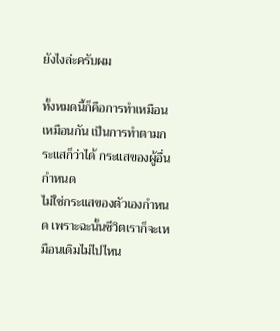ยังไงล่ะครับผม

ทั้งหมดนี้ก็คือการทำเหมือนเหมือนกัน เป็นการทำตามกระแสก็ว่าได้ กระแสของผู้อื่นกำหนด
ไม่ใช่กระแสของตัวเองกำหนด เพราะฉะนั้นชีวิตเราก็จะเหมือนเดิมไม่ไปไหน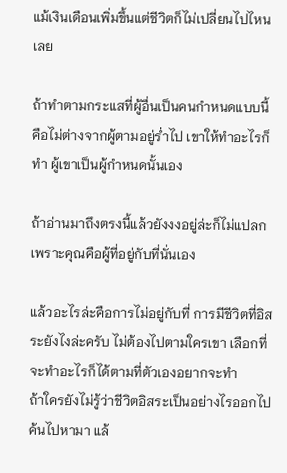แม้เงินเดือนเพิ่มขึ้นแต่ชีวิตก็ไม่เปลี่ยนไปไหนเลย

ถ้าทำตามกระแสที่ผู้อื่นเป็นคนกำหนดแบบนี้ คือไม่ต่างจากผู้ตามอยู่ร่ำไป เขาให้ทำอะไรก็ทำ ผู้เขาเป็นผู้กำหนดนั้นเอง

ถ้าอ่านมาถึงตรงนี้แล้วยังงงอยู่ล่ะก็ไม่แปลก เพราะคุณคือผู้ที่อยู่กับที่นั่นเอง

แล้วอะไรล่ะคือการไม่อยู่กับที่ การมีชีวิตที่อิสระยังไงล่ะครับ ไม่ต้องไปตามใครเขา เลือกที่จะทำอะไรก็ได้ตามที่ตัวเองอยากจะทำ
ถ้าใครยังไม่รู้ว่าชีวิตอิสระเป็นอย่างไรออกไปค้นไปหามา แล้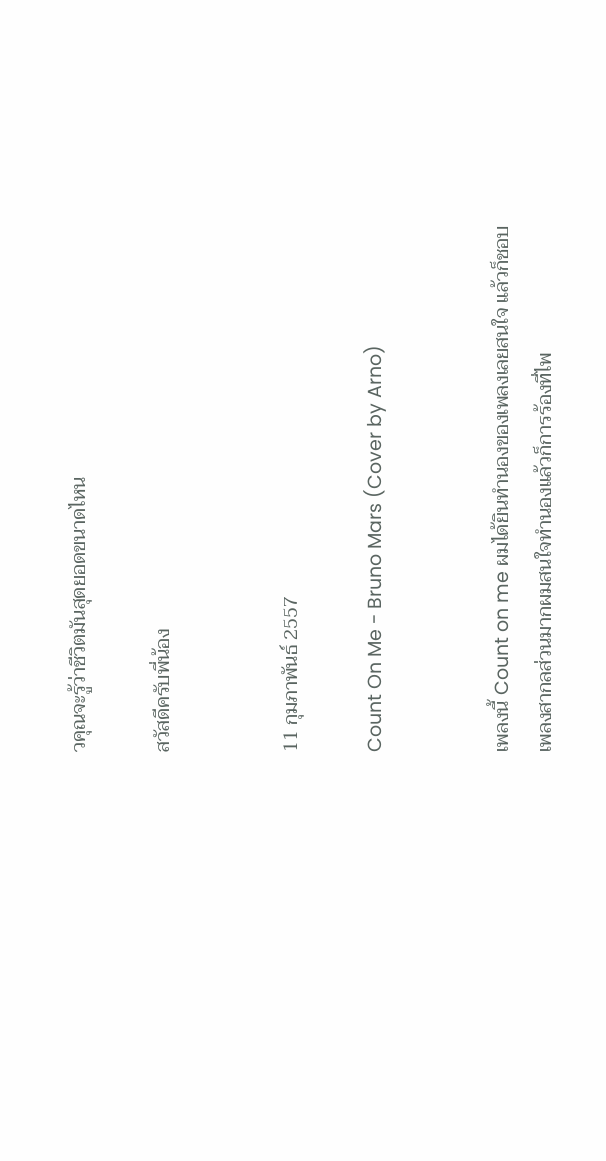วคุณจะรู้ว่าชีวิตมันสุดยอดขนาดไหน

สวัสดีครับพี่น้อง


11 กุมภาพันธ์ 2557

Count On Me - Bruno Mars (Cover by Arno)


เพลงนี้ Count on me ผมได้ยินทำนองของเพลงเลยสนใจ แล้วก็ชอบ
เพลงสากลส่วนมากผมสนใจทำนองแล้วก็การร้องที่ไพ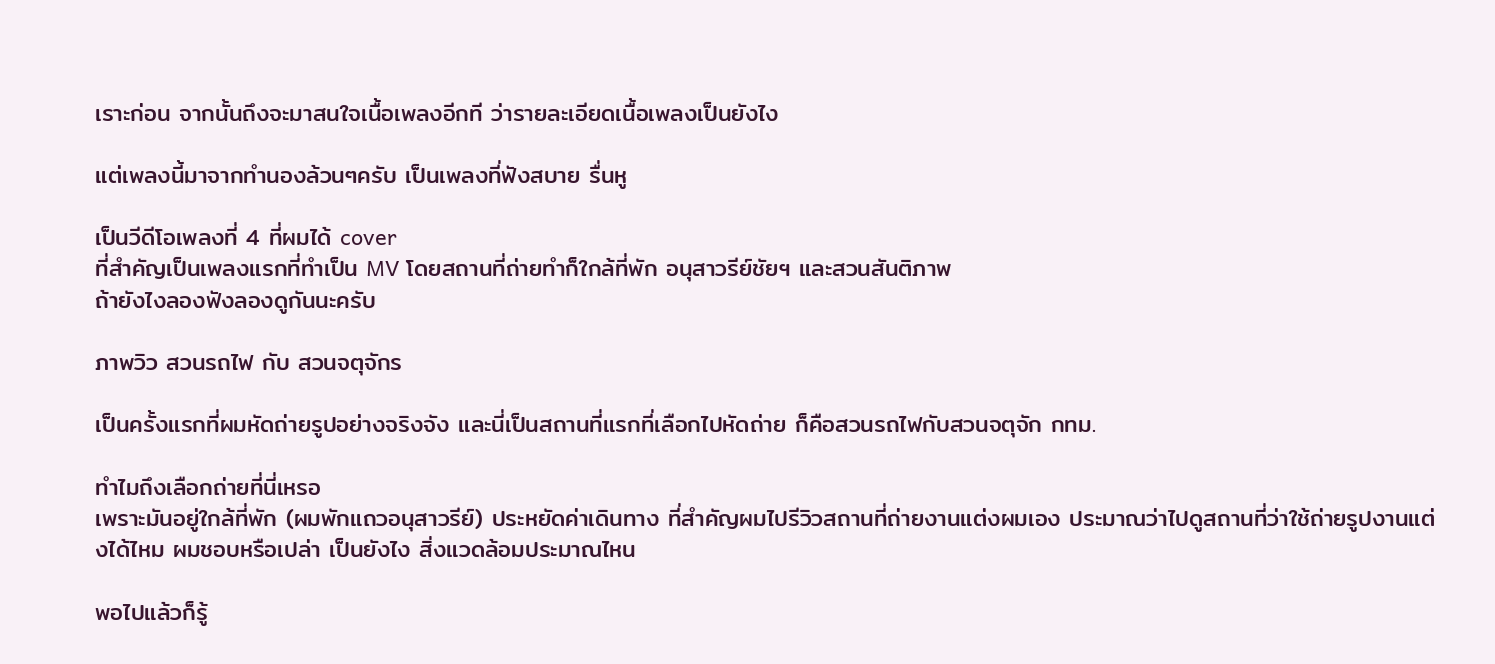เราะก่อน จากนั้นถึงจะมาสนใจเนื้อเพลงอีกที ว่ารายละเอียดเนื้อเพลงเป็นยังไง

แต่เพลงนี้มาจากทำนองล้วนๆครับ เป็นเพลงที่ฟังสบาย รื่นหู

เป็นวีดีโอเพลงที่ 4 ที่ผมได้ cover
ที่สำคัญเป็นเพลงแรกที่ทำเป็น MV โดยสถานที่ถ่ายทำก็ใกล้ที่พัก อนุสาวรีย์ชัยฯ และสวนสันติภาพ
ถ้ายังไงลองฟังลองดูกันนะครับ

ภาพวิว สวนรถไฟ กับ สวนจตุจักร

เป็นครั้งแรกที่ผมหัดถ่ายรูปอย่างจริงจัง และนี่เป็นสถานที่แรกที่เลือกไปหัดถ่าย ก็คือสวนรถไฟกับสวนจตุจัก กทม.

ทำไมถึงเลือกถ่ายที่นี่เหรอ
เพราะมันอยู่ใกล้ที่พัก (ผมพักแถวอนุสาวรีย์) ประหยัดค่าเดินทาง ที่สำคัญผมไปรีวิวสถานที่ถ่ายงานแต่งผมเอง ประมาณว่าไปดูสถานที่ว่าใช้ถ่ายรูปงานแต่งได้ไหม ผมชอบหรือเปล่า เป็นยังไง สิ่งแวดล้อมประมาณไหน

พอไปแล้วก็รู้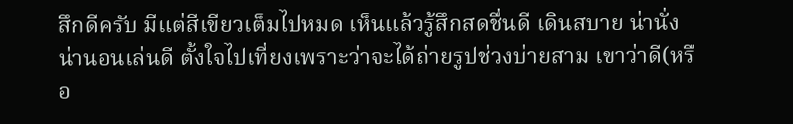สึกดีครับ มีแต่สีเขียวเต็มไปหมด เห็นแล้วรู้สึกสดชื่นดี เดินสบาย น่านั่ง น่านอนเล่นดี ตั้งใจไปเที่ยงเพราะว่าจะได้ถ่ายรูปช่วงบ่ายสาม เขาว่าดี(หรือ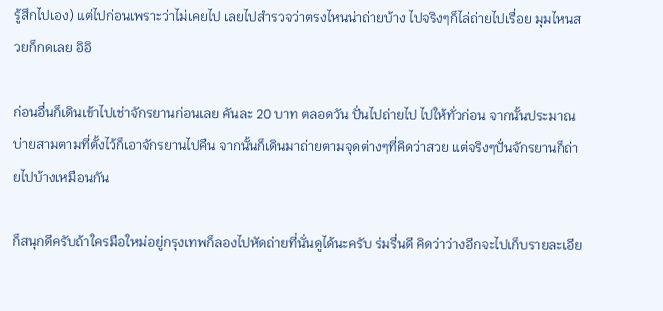รู้สึกไปเอง) แต่ไปก่อนเพราะว่าไม่เคยไป เลยไปสำรวจว่าตรงไหนน่าถ่ายบ้าง ไปจริงๆก็ไล่ถ่ายไปเรื่อย มุมไหนสวยก็กดเลย อิอิ

ก่อนอื่นก็เดินเข้าไปเช่าจักรยานก่อนเลย คันละ 20 บาท ตลอดวัน ปั่นไปถ่ายไป ไปให้ทั่วก่อน จากนั้นประมาณบ่ายสามตามที่ตั้งไว้ก็เอาจักรยานไปคืน จากนั้นก็เดินมาถ่ายตามจุดต่างๆที่คิดว่าสวย แต่จริงๆปั่นจักรยานก็ถ่ายไปบ้างเหมือนกัน

ก็สนุกดีครับถ้าใครมือใหม่อยู่กรุงเทพก็ลองไปหัดถ่ายที่นั่นดูได้นะครับ ร่มรื่นดี คิดว่าว่างอีกจะไปเก็บรายละเอีย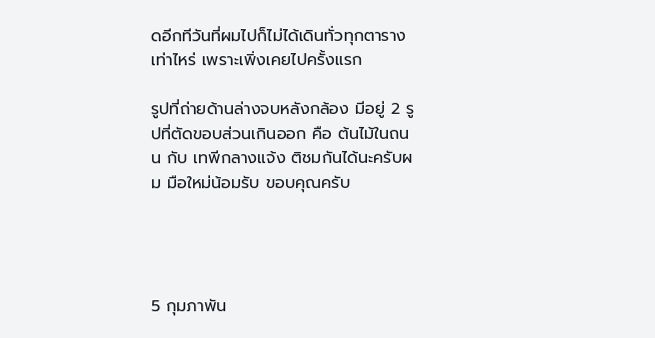ดอีกทีวันที่ผมไปก็ไม่ได้เดินทั่วทุกตารางเท่าไหร่ เพราะเพิ่งเคยไปครั้งแรก

รูปที่ถ่ายด้านล่างจบหลังกล้อง มีอยู่ 2 รูปที่ตัดขอบส่วนเกินออก คือ ต้นไม้ในถนน กับ เทพีกลางแจ้ง ติชมกันได้นะครับผม มือใหม่น้อมรับ ขอบคุณครับ




5 กุมภาพัน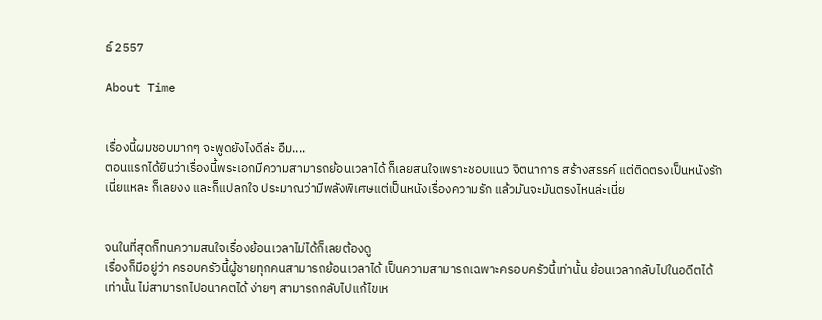ธ์ 2557

About Time


เรื่องนี้ผมชอบมากๆ จะพูดยังไงดีล่ะ อืม....
ตอนแรกได้ยินว่าเรื่องนี้พระเอกมีความสามารถย้อนเวลาได้ ก็เลยสนใจเพราะชอบแนว จิตนาการ สร้างสรรค์ แต่ติดตรงเป็นหนังรักเนี่ยแหละ ก็เลยงง และก็แปลกใจ ประมาณว่ามีพลังพิเศษแต่เป็นหนังเรื่องความรัก แล้วมันจะมันตรงไหนล่ะเนี่ย


จนในที่สุดก็ทนความสนใจเรื่องย้อนเวลาไม่ได้ก็เลยต้องดู
เรื่องก็มีอยู่ว่า ครอบครัวนี้ผู้ชายทุกคนสามารถย้อนเวลาได้ เป็นความสามารถเฉพาะครอบครัวนี้เท่านั้น ย้อนเวลากลับไปในอดีตได้เท่านั้น ไม่สามารถไปอนาคตได้ ง่ายๆ สามารถกลับไปแก้ไขเห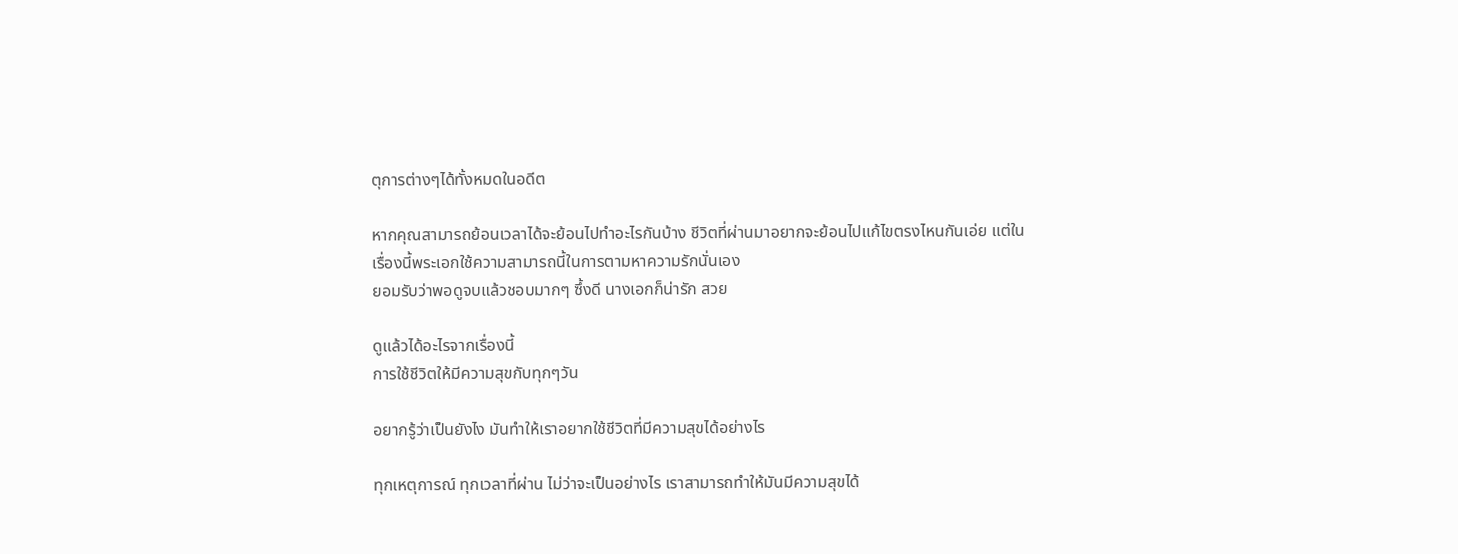ตุการต่างๆได้ทั้งหมดในอดีต

หากคุณสามารถย้อนเวลาได้จะย้อนไปทำอะไรกันบ้าง ชีวิตที่ผ่านมาอยากจะย้อนไปแก้ไขตรงไหนกันเอ่ย แต่ในเรื่องนี้พระเอกใช้ความสามารถนี้ในการตามหาความรักนั่นเอง
ยอมรับว่าพอดูจบแล้วชอบมากๆ ซึ้งดี นางเอกก็น่ารัก สวย

ดูแล้วได้อะไรจากเรื่องนี้
การใช้ชีวิตให้มีความสุขกับทุกๆวัน

อยากรู้ว่าเป็นยังไง มันทำให้เราอยากใช้ชีวิตที่มีความสุขได้อย่างไร

ทุกเหตุการณ์ ทุกเวลาที่ผ่าน ไม่ว่าจะเป็นอย่างไร เราสามารถทำให้มันมีความสุขได้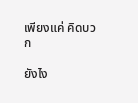เพียงแค่ คิดบวก

ยังไง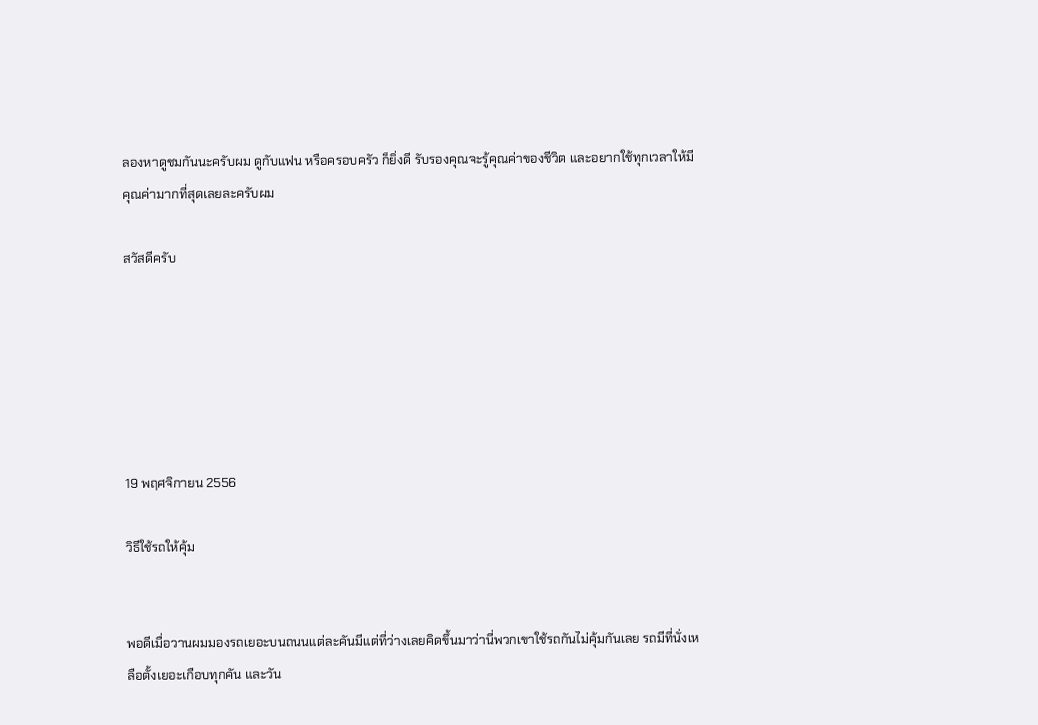ลองหาดูชมกันนะครับผม ดูกับแฟน หรือครอบครัว ก็ยิ่งดี รับรองคุณจะรู้คุณค่าของชีวิต และอยากใช้ทุกเวลาให้มีคุณค่ามากที่สุดเลยละครับผม

สวัสดีครับ






19 พฤศจิกายน 2556

วิธีใช้รถให้คุ้ม


พอดีเมื่อวานผมมองรถเยอะบนถนนแต่ละคันมีแต่ที่ว่างเลยคิดขึ้นมาว่านี่พวกเขาใช้รถกันไม่คุ้มกันเลย รถมีที่นั่งเหลือตั้งเยอะเกือบทุกคัน และวัน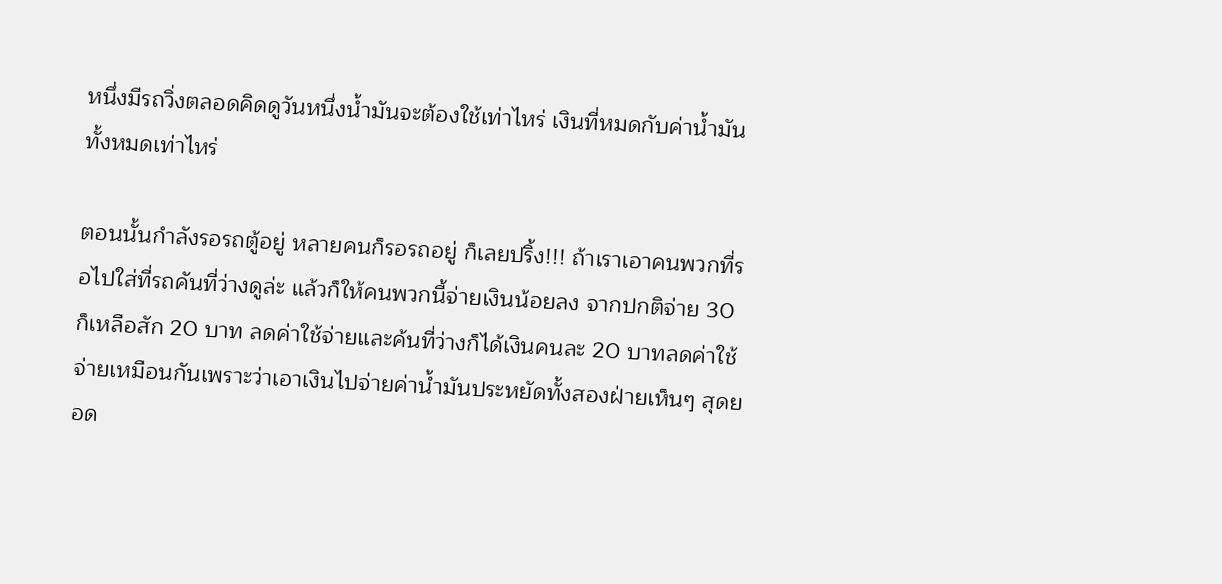หนึ่งมีรถวิ่งตลอดคิดดูวันหนึ่งน้ำมันจะต้องใช้เท่าไหร่ เงินที่หมดกับค่าน้ำมันทั้งหมดเท่าไหร่

ตอนนั้นกำลังรอรถตู้อยู่ หลายคนก็รอรถอยู่ ก็เลยปริ้ง!!! ถ้าเราเอาคนพวกที่รอไปใส่ที่รถคันที่ว่างดูล่ะ แล้วก็ให้คนพวกนี้จ่ายเงินน้อยลง จากปกติจ่าย 30 ก็เหลือสัก 20 บาท ลดค่าใช้จ่ายและค้นที่ว่างก็ได้เงินคนละ 20 บาทลดค่าใช้จ่ายเหมือนกันเพราะว่าเอาเงินไปจ่ายค่าน้ำมันประหยัดทั้งสองฝ่ายเห็นๆ สุดยอด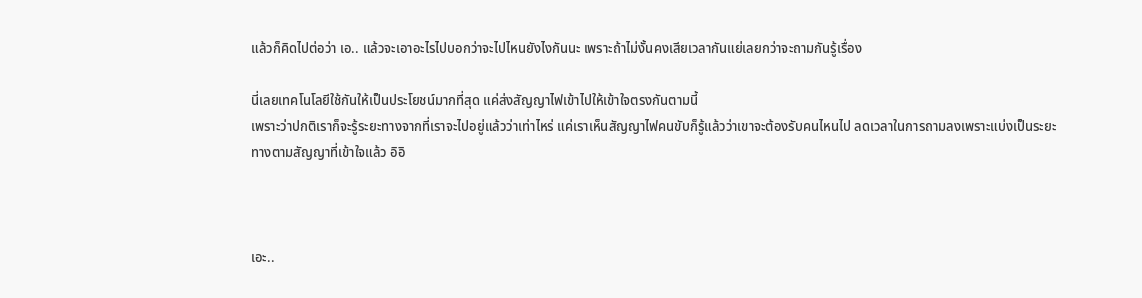แล้วก็คิดไปต่อว่า เอ.. แล้วจะเอาอะไรไปบอกว่าจะไปไหนยังไงกันนะ เพราะถ้าไม่งั้นคงเสียเวลากันแย่เลยกว่าจะถามกันรู้เรื่อง

นี่เลยเทคโนโลยีใช้กันให้เป็นประโยชน์มากที่สุด แค่ส่งสัญญาไฟเข้าไปให้เข้าใจตรงกันตามนี้
เพราะว่าปกติเราก็จะรู้ระยะทางจากที่เราจะไปอยู่แล้วว่าเท่าไหร่ แค่เราเห็นสัญญาไฟคนขับก็รู้แล้วว่าเขาจะต้องรับคนไหนไป ลดเวลาในการถามลงเพราะแบ่งเป็นระยะทางตามสัญญาที่เข้าใจแล้ว อิอิ



เอะ..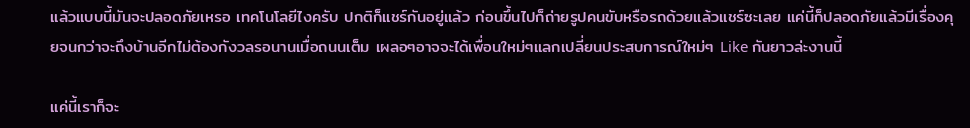แล้วแบบนี้มันจะปลอดภัยเหรอ เทคโนโลยีไงครับ ปกติก็แชร์กันอยู่แล้ว ก่อนขึ้นไปก็ถ่ายรูปคนขับหรือรถด้วยแล้วแชร์ซะเลย แค่นี้ก็ปลอดภัยแล้วมีเรื่องคุยจนกว่าจะถึงบ้านอีกไม่ต้องกังวลรอนานเมื่อถนนเต็ม เผลอๆอาจจะได้เพื่อนใหม่ๆแลกเปลี่ยนประสบการณ์ใหม่ๆ Like กันยาวล่ะงานนี้

แค่นี้เราก็จะ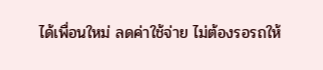ได้เพื่อนใหม่ ลดค่าใช้จ่าย ไม่ต้องรอรถให้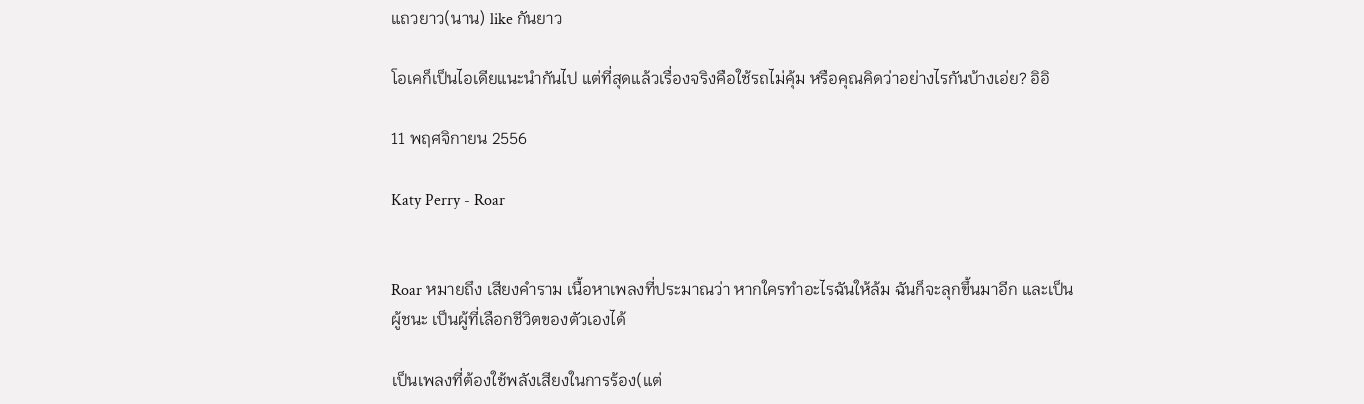แถวยาว(นาน) like กันยาว

โอเคก็เป็นไอเดียแนะนำกันไป แต่ที่สุดแล้วเรื่องจริงคือใช้รถไม่คุ้ม หรือคุณคิดว่าอย่างไรกันบ้างเอ่ย? อิอิ

11 พฤศจิกายน 2556

Katy Perry - Roar


Roar หมายถึง เสียงคำราม เนื้อหาเพลงที่ประมาณว่า หากใครทำอะไรฉันให้ล้ม ฉันก็จะลุกขึ้นมาอีก และเป็นผู้ชนะ เป็นผู้ที่เลือกชีวิตของตัวเองได้

เป็นเพลงที่ต้องใช้พลังเสียงในการร้อง(แต่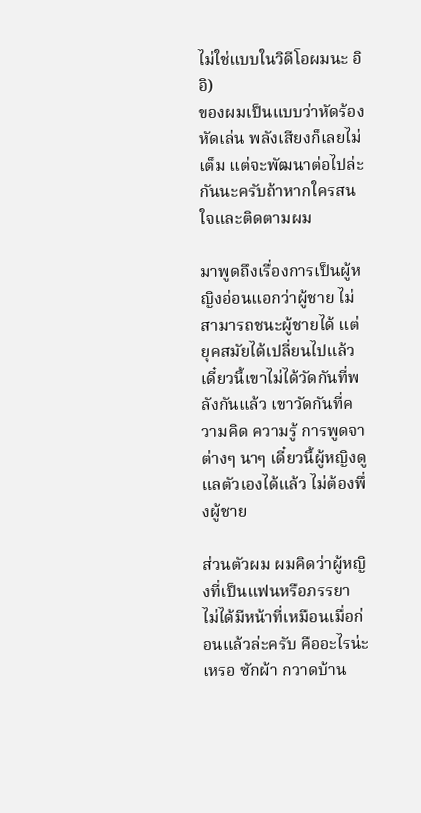ไม่ใช่แบบในวิดีโอผมนะ อิอิ)
ของผมเป็นแบบว่าหัดร้อง หัดเล่น พลังเสียงก็เลยไม่เต็ม แต่จะพัฒนาต่อไปล่ะกันนะครับถ้าหากใครสนใจและติดตามผม

มาพูดถึงเรื่องการเป็นผู้หญิงอ่อนแอกว่าผู้ชาย ไม่สามารถชนะผู้ชายได้ แต่ยุคสมัยได้เปลี่ยนไปแล้วเดี๋ยวนี้เขาไม่ได้วัดกันที่พลังกันแล้ว เขาวัดกันที่ความคิด ความรู้ การพูดจา ต่างๆ นาๆ เดี๋ยวนี้ผู้หญิงดูแลตัวเองได้แล้ว ไม่ต้องพึ่งผู้ชาย

ส่วนตัวผม ผมคิดว่าผู้หญิงที่เป็นแฟนหรือภรรยา ไม่ได้มีหน้าที่เหมือนเมื่อก่อนแล้วล่ะครับ คืออะไรน่ะเหรอ ซักผ้า กวาดบ้าน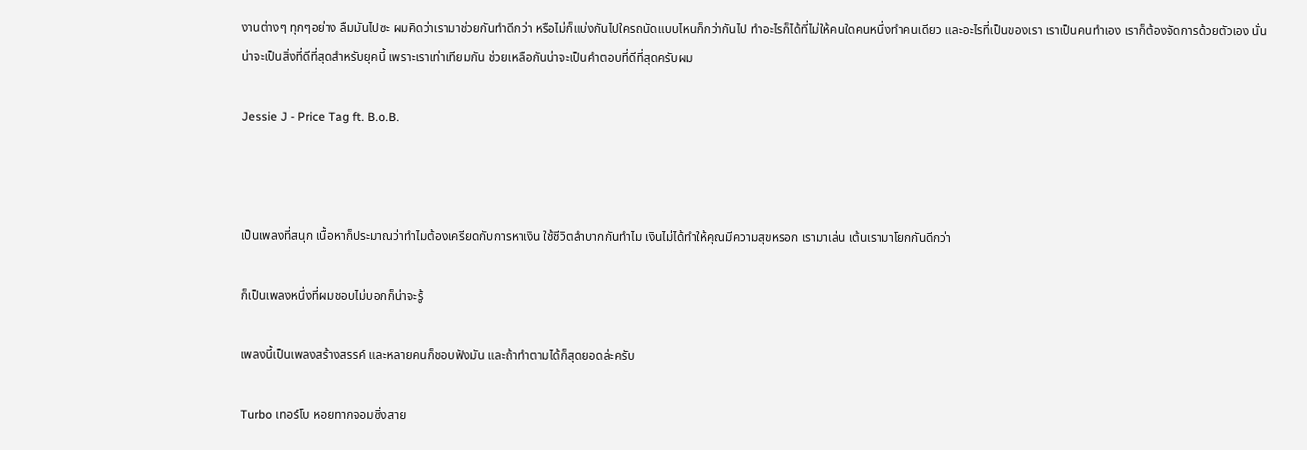งานต่างๆ ทุกๆอย่าง ลืมมันไปซะ ผมคิดว่าเรามาช่วยกันทำดีกว่า หรือไม่ก็แบ่งกันไปใครถนัดแบบไหนก็กว่ากันไป ทำอะไรก็ได้ที่ไม่ให้คนใดคนหนึ่งทำคนเดียว และอะไรที่เป็นของเรา เราเป็นคนทำเอง เราก็ต้องจัดการด้วยตัวเอง นั่นน่าจะเป็นสิ่งที่ดีที่สุดสำหรับยุคนี้ เพราะเราเท่าเทียมกัน ช่วยเหลือกันน่าจะเป็นคำตอบที่ดีที่สุดครับผม

Jessie J - Price Tag ft. B.o.B.



เป็นเพลงที่สนุก เนื้อหาก็ประมาณว่าทำไมต้องเครียดกับการหาเงิน ใช้ชีวิตลำบากกันทำไม เงินไม่ได้ทำให้คุณมีความสุขหรอก เรามาเล่น เต้นเรามาโยกกันดีกว่า

ก็เป็นเพลงหนึ่งที่ผมชอบไม่บอกก็น่าจะรู้

เพลงนี้เป็นเพลงสร้างสรรค์ และหลายคนก็ชอบฟังมัน และถ้าทำตามได้ก็สุดยอดล่ะครับ

Turbo เทอร์โบ หอยทากจอมซิ่งสาย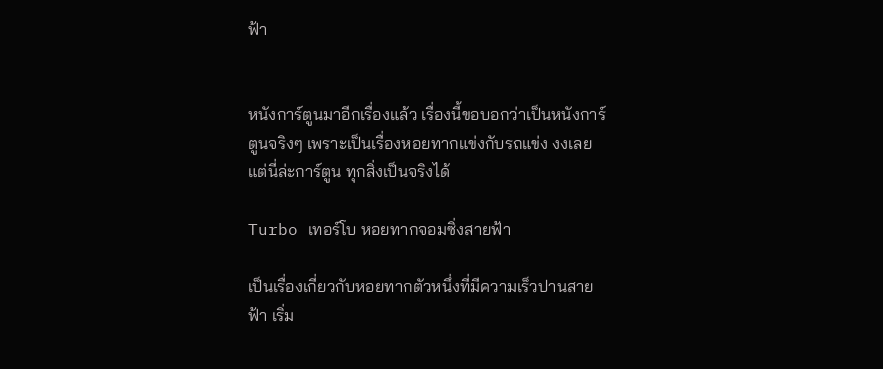ฟ้า


หนังการ์ตูนมาอีกเรื่องแล้ว เรื่องนี้ขอบอกว่าเป็นหนังการ์ตูนจริงๆ เพราะเป็นเรื่องหอยทากแข่งกับรถแข่ง งงเลย แต่นี่ล่ะการ์ตูน ทุกสิ่งเป็นจริงได้

Turbo เทอร์โบ หอยทากจอมซิ่งสายฟ้า

เป็นเรื่องเกี่ยวกับหอยทากตัวหนึ่งที่มีความเร็วปานสายฟ้า เริ่ม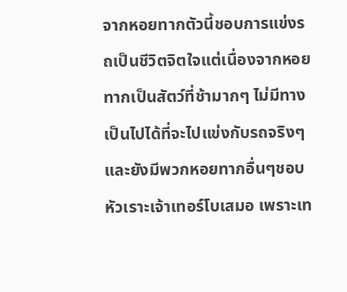จากหอยทากตัวนี้ชอบการแข่งรถเป็นชีวิตจิตใจแต่เนื่องจากหอยทากเป็นสัตว์ที่ช้ามากๆ ไม่มีทางเป็นไปได้ที่จะไปแข่งกับรถจริงๆ และยังมีพวกหอยทากอื่นๆชอบหัวเราะเจ้าเทอร์โบเสมอ เพราะเท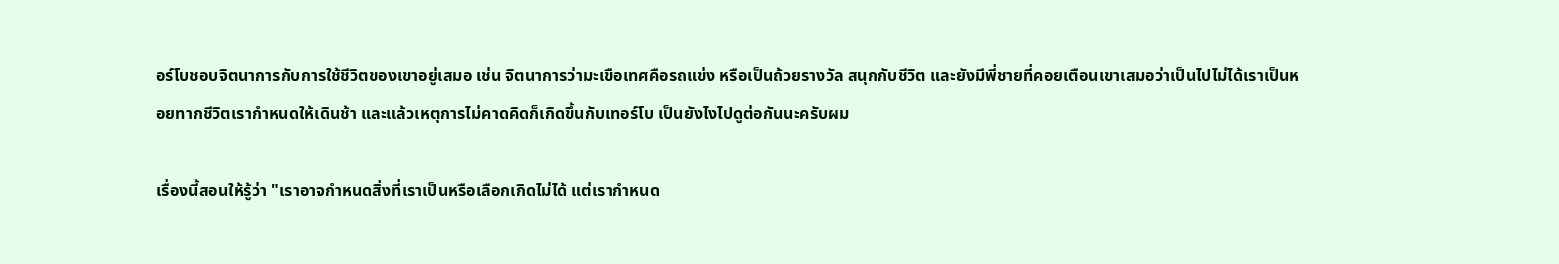อร์โบชอบจิตนาการกับการใช้ชีวิตของเขาอยู่เสมอ เช่น จิตนาการว่ามะเขือเทศคือรถแข่ง หรือเป็นถ้วยรางวัล สนุกกับชีวิต และยังมีพี่ชายที่คอยเตือนเขาเสมอว่าเป็นไปไม่ได้เราเป็นหอยทากชีวิตเรากำหนดให้เดินช้า และแล้วเหตุการไม่คาดคิดก็เกิดขึ้นกับเทอร์โบ เป็นยังไงไปดูต่อกันนะครับผม

เรื่องนี้สอนให้รู้ว่า "เราอาจกำหนดสิ่งที่เราเป็นหรือเลือกเกิดไม่ได้ แต่เรากำหนด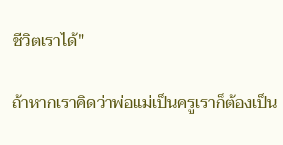ชีวิตเราได้"

ถ้าหากเราคิดว่าพ่อแม่เป็นครูเราก็ต้องเป็น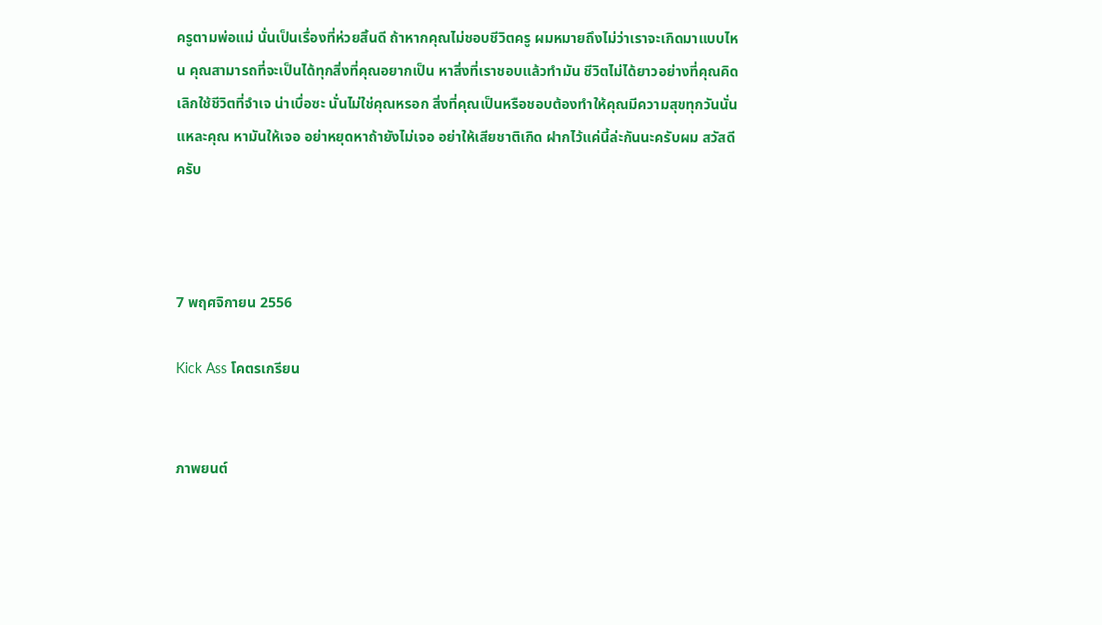ครูตามพ่อแม่ นั่นเป็นเรื่องที่ห่วยสิ้นดี ถ้าหากคุณไม่ชอบชีวิตครู ผมหมายถึงไม่ว่าเราจะเกิดมาแบบไหน คุณสามารถที่จะเป็นได้ทุกสิ่งที่คุณอยากเป็น หาสิ่งที่เราชอบแล้วทำมัน ชีวิตไม่ได้ยาวอย่างที่คุณคิด เลิกใช้ชีวิตที่จำเจ น่าเบื่อซะ นั่นไม่ใช่คุณหรอก สิ่งที่คุณเป็นหรือชอบต้องทำให้คุณมีความสุขทุกวันนั่นแหละคุณ หามันให้เจอ อย่าหยุดหาถ้ายังไม่เจอ อย่าให้เสียชาติเกิด ฝากไว้แค่นี้ล่ะกันนะครับผม สวัสดีครับ



7 พฤศจิกายน 2556

Kick Ass โคตรเกรียน


ภาพยนต์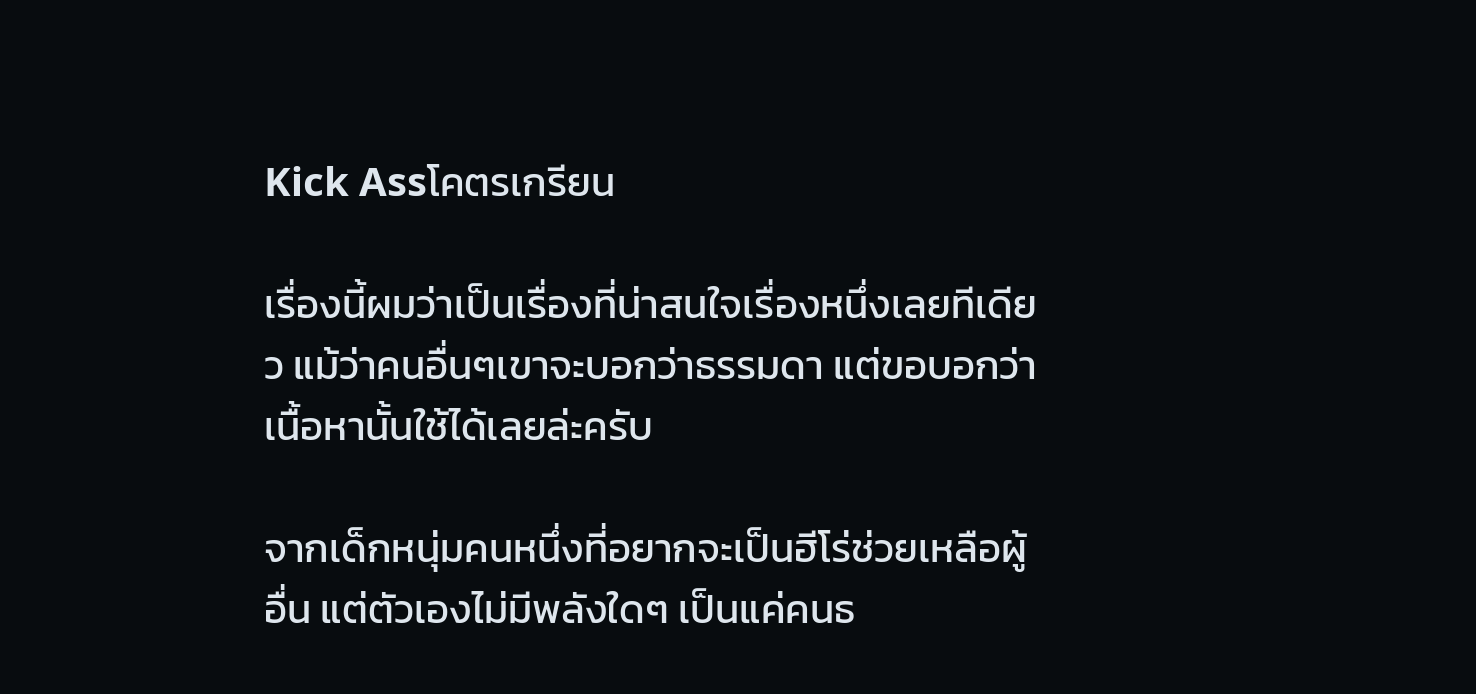Kick Assโคตรเกรียน

เรื่องนี้ผมว่าเป็นเรื่องที่น่าสนใจเรื่องหนึ่งเลยทีเดียว แม้ว่าคนอื่นๆเขาจะบอกว่าธรรมดา แต่ขอบอกว่าเนื้อหานั้นใช้ได้เลยล่ะครับ

จากเด็กหนุ่มคนหนึ่งที่อยากจะเป็นฮีโร่ช่วยเหลือผู้อื่น แต่ตัวเองไม่มีพลังใดๆ เป็นแค่คนธ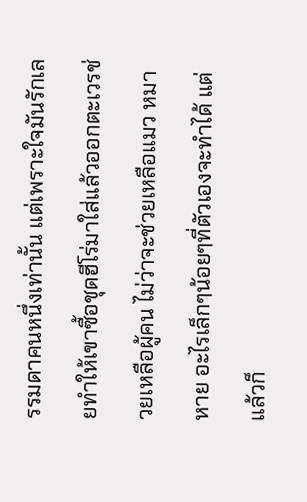รรมดาคนหนึ่งเท่านั้น แต่เพราะใจมันรักเลยทำให้เขาซื้อชุดฮีโร่มาใส่แล้วออกตะเวรช่วยเหลือผู้คน ไม่ว่าจะช่วยเหลือแมว หมาหาย อะไรเล็กๆน้อยๆที่ตัวเองจะทำได้ แต่แล้วก็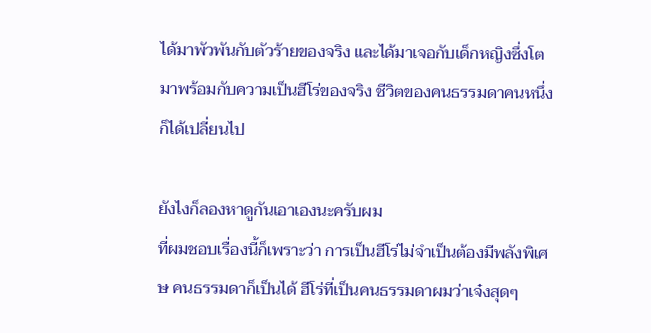ได้มาพัวพันกับตัวร้ายของจริง และได้มาเจอกับเด็กหญิงซึ่งโตมาพร้อมกับความเป็นฮีโร่ของจริง ชีวิตของคนธรรมดาคนหนึ่งก็ได้เปลี่ยนไป

ยังไงก็ลองหาดูกันเอาเองนะครับผม
ที่ผมชอบเรื่องนี้ก็เพราะว่า การเป็นฮีโร่ไม่จำเป็นต้องมีพลังพิเศษ คนธรรมดาก็เป็นได้ ฮีโร่ที่เป็นคนธรรมดาผมว่าเจ๋งสุดๆ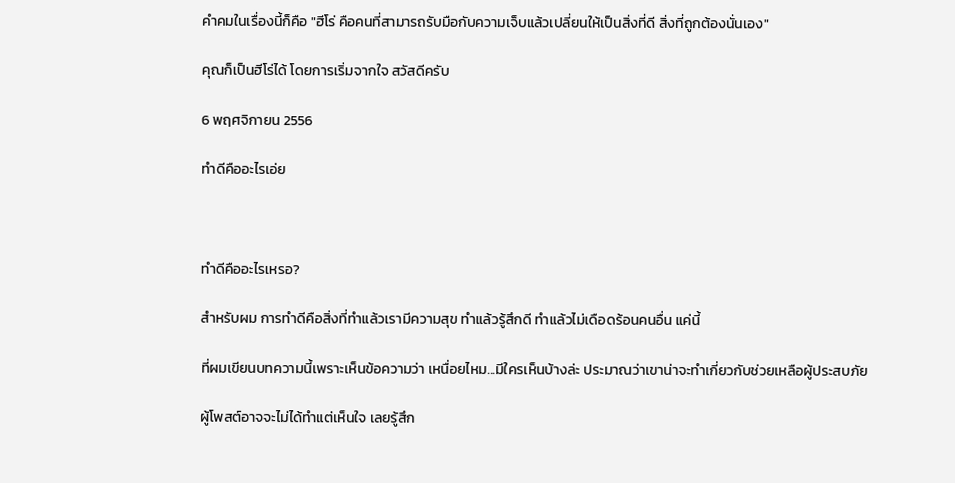คำคมในเรื่องนี้ก็คือ "ฮีโร่ คือคนที่สามารถรับมือกับความเจ็บแล้วเปลี่ยนให้เป็นสิ่งที่ดี สิ่งที่ถูกต้องนั่นเอง"

คุณก็เป็นฮีโร่ได้ โดยการเริ่มจากใจ สวัสดีครับ

6 พฤศจิกายน 2556

ทำดีคืออะไรเอ่ย



ทำดีคืออะไรเหรอ?

สำหรับผม การทำดีคือสิ่งที่ทำแล้วเรามีความสุข ทำแล้วรู้สึกดี ทำแล้วไม่เดือดร้อนคนอื่น แค่นี้

ที่ผมเขียนบทความนี้เพราะเห็นข้อความว่า เหนื่อยไหม...มีใครเห็นบ้างล่ะ ประมาณว่าเขาน่าจะทำเกี่ยวกับช่วยเหลือผู้ประสบภัย

ผู้โพสต์อาจจะไม่ได้ทำแต่เห็นใจ เลยรู้สึก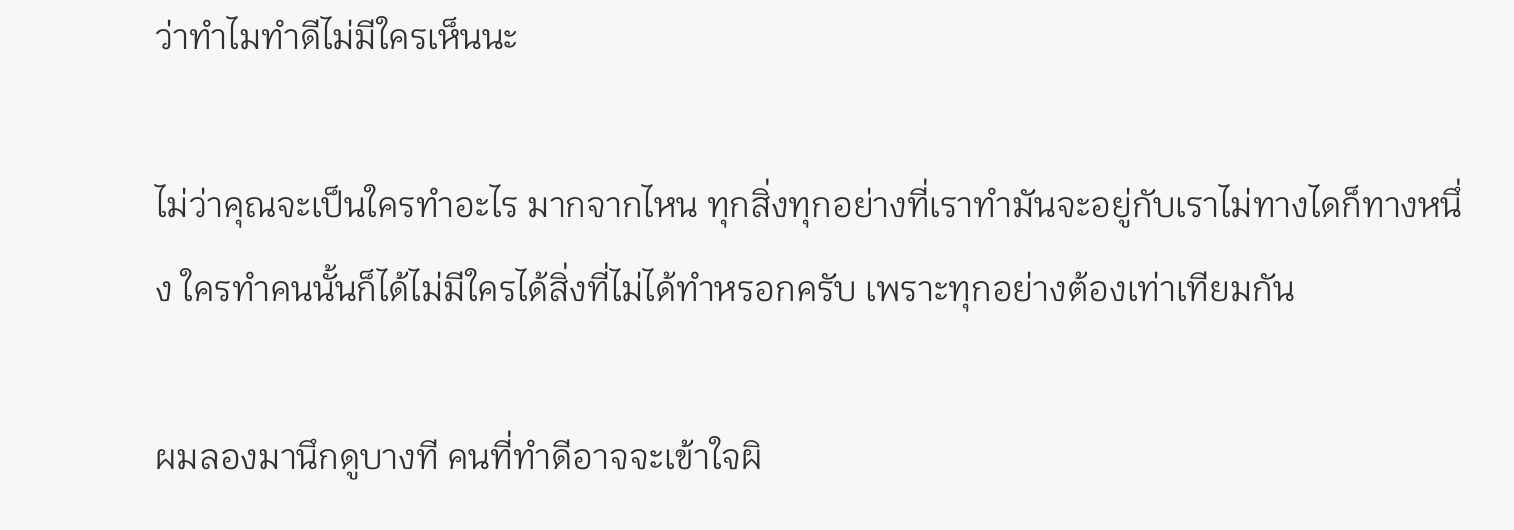ว่าทำไมทำดีไม่มีใครเห็นนะ

ไม่ว่าคุณจะเป็นใครทำอะไร มากจากไหน ทุกสิ่งทุกอย่างที่เราทำมันจะอยู่กับเราไม่ทางไดก็ทางหนึ่ง ใครทำคนนั้นก็ได้ไม่มีใครได้สิ่งที่ไม่ได้ทำหรอกครับ เพราะทุกอย่างต้องเท่าเทียมกัน

ผมลองมานึกดูบางที คนที่ทำดีอาจจะเข้าใจผิ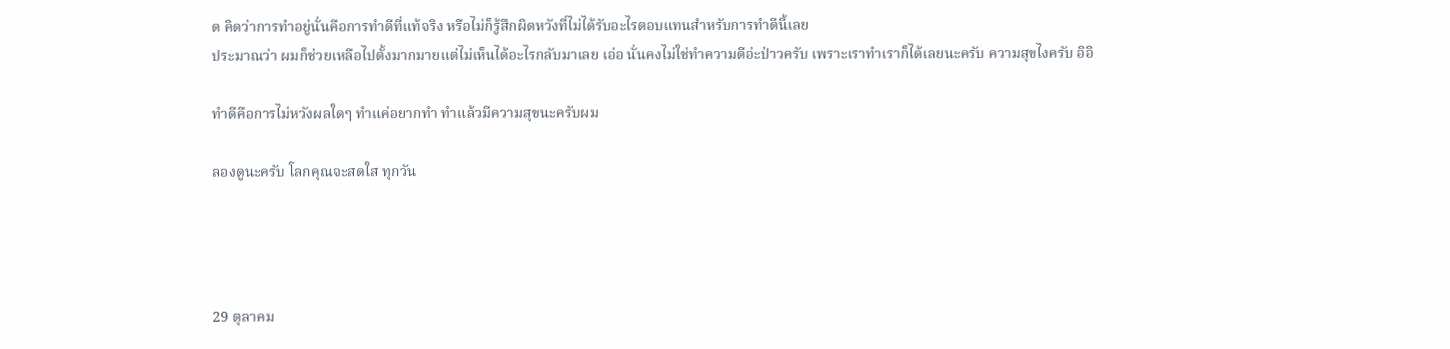ด คิดว่าการทำอยู่นั่นคือการทำดีที่แท้จริง หรือไม่ก็รู้สึกผิดหวังที่ไม่ได้รับอะไรตอบแทนสำหรับการทำดีนี้เลย
ประมาณว่า ผมก็ช่วยเหลือไปตั้งมากมายแต่ไม่เห็นได้อะไรกลับมาเลย เอ่อ นั่นคงไม่ใช่ทำความดีอ่ะป่าวครับ เพราะเราทำเราก็ได้เลยนะครับ ความสุขไงครับ อิอิ

ทำดีคือการไม่หวังผลใดๆ ทำแค่อยากทำ ทำแล้วมีความสุขนะครับผม

ลองดูนะครับ โลกคุณจะสดใส ทุกวัน




29 ตุลาคม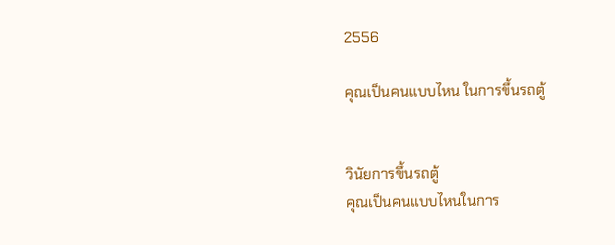2556

คุณเป็นคนแบบไหน ในการขึ้นรถตู้


วินัยการขึ้นรถตู้
คุณเป็นคนแบบไหนในการ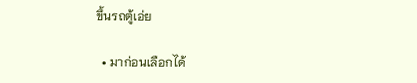ขึ้นรถตู้เอ่ย

  • มาก่อนเลือกได้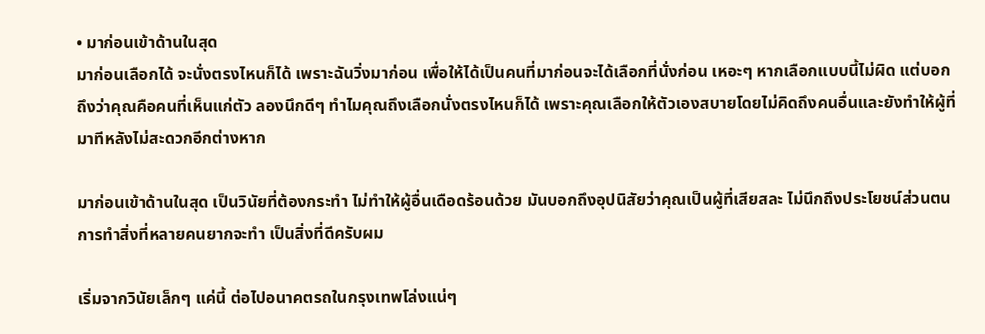• มาก่อนเข้าด้านในสุด
มาก่อนเลือกได้ จะนั่งตรงไหนก็ได้ เพราะฉันวิ่งมาก่อน เพื่อให้ได้เป็นคนที่มาก่อนจะได้เลือกที่นั่งก่อน เหอะๆ หากเลือกแบบนี้ไม่ผิด แต่บอกถึงว่าคุณคือคนที่เห็นแก่ตัว ลองนึกดีๆ ทำไมคุณถึงเลือกนั่งตรงไหนก็ได้ เพราะคุณเลือกให้ตัวเองสบายโดยไม่คิดถึงคนอื่นและยังทำให้ผู้ที่มาทีหลังไม่สะดวกอีกต่างหาก

มาก่อนเข้าด้านในสุด เป็นวินัยที่ต้องกระทำ ไม่ทำให้ผู้อื่นเดือดร้อนด้วย มันบอกถึงอุปนิสัยว่าคุณเป็นผู้ที่เสียสละ ไม่นึกถึงประโยชน์ส่วนตน การทำสิ่งที่หลายคนยากจะทำ เป็นสิ่งที่ดีครับผม

เริ่มจากวินัยเล็กๆ แค่นี้ ต่อไปอนาคตรถในกรุงเทพโล่งแน่ๆ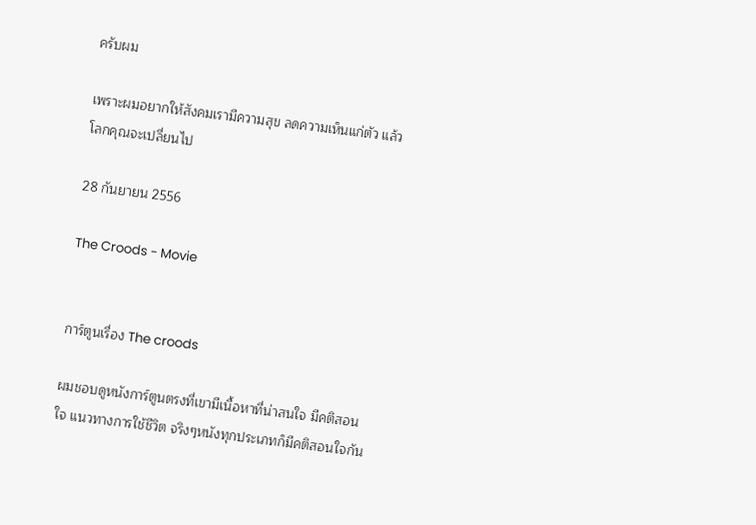ครับผม

เพราะผมอยากให้สังคมเรามีความสุข ลดความเห็นแก่ตัว แล้วโลกคุณจะเปลี่ยนไป

28 กันยายน 2556

The Croods - Movie


การ์ตูนเรื่อง The croods

ผมชอบดูหนังการ์ตูนตรงที่เขามีเนื้อหาที่น่าสนใจ มีคติสอนใจ แนวทางการใช้ชีวิต จริงๆหนังทุกประเภทก็มีคติสอนใจกัน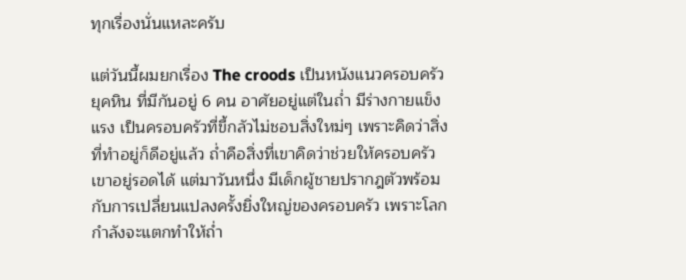ทุกเรื่องนั่นแหละครับ

แต่วันนี้ผมยกเรื่อง The croods เป็นหนังแนวครอบครัว ยุคหิน ที่มีกันอยู่ 6 คน อาศัยอยู่แต่ในถ่ำ มีร่างกายแข็งแรง เป็นครอบครัวที่ขี้กลัวไม่ชอบสิ่งใหม่ๆ เพราะคิดว่าสิ่งที่ทำอยู่ก็ดีอยู่แล้ว ถ่ำคือสิ่งที่เขาคิดว่าช่วยให้ครอบครัวเขาอยู่รอดได้ แต่มาวันหนึ่ง มีเด็กผู้ชายปรากฎตัวพร้อมกับการเปลี่ยนแปลงครั้งยิ่งใหญ่ของครอบครัว เพราะโลกกำลังจะแตกทำให้ถ่ำ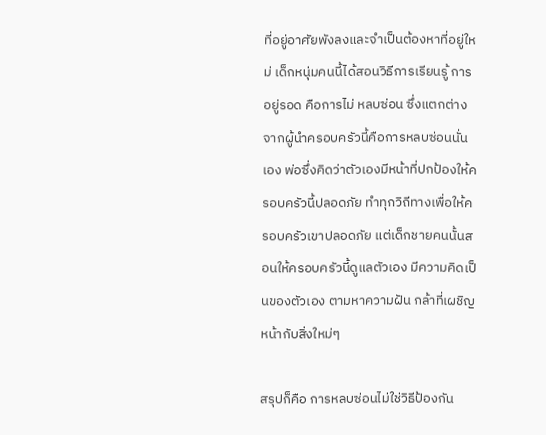ที่อยู่อาศัยพังลงและจำเป็นต้องหาที่อยู่ใหม่ เด็กหนุ่มคนนี้ได้สอนวิธีการเรียนรู้ การอยู่รอด คือการไม่ หลบซ่อน ซึ่งแตกต่างจากผู้นำครอบครัวนี้คือการหลบซ่อนนั่นเอง พ่อซึ่งคิดว่าตัวเองมีหน้าที่ปกป้องให้ครอบครัวนี้ปลอดภัย ทำทุกวิถีทางเพื่อให้ครอบครัวเขาปลอดภัย แต่เด็กชายคนนั้นสอนให้ครอบครัวนี้ดูแลตัวเอง มีความคิดเป็นของตัวเอง ตามหาความฝัน กล้าที่เผชิญหน้ากับสิ่งใหม่ๆ

สรุปก็คือ การหลบซ่อนไม่ใช่วิธีป้องกัน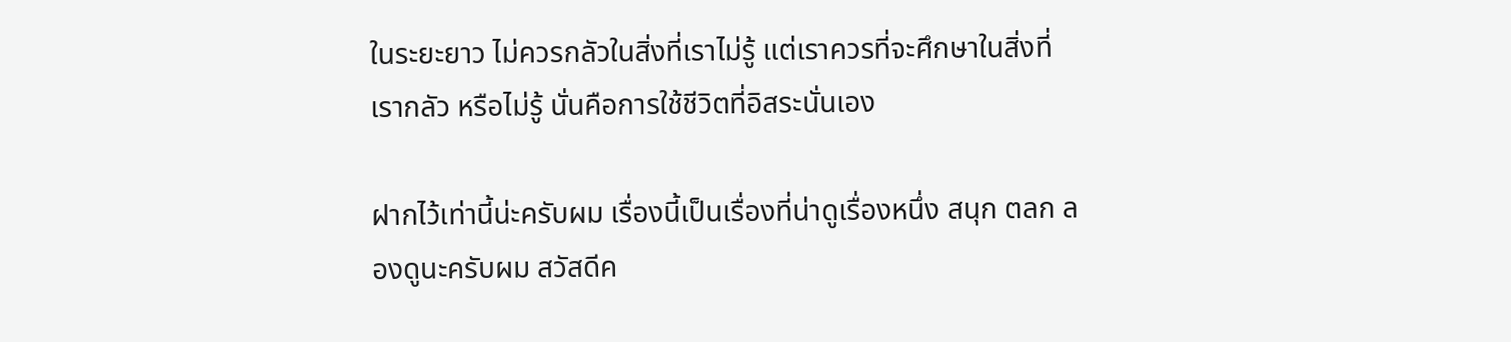ในระยะยาว ไม่ควรกลัวในสิ่งที่เราไม่รู้ แต่เราควรที่จะศึกษาในสิ่งที่เรากลัว หรือไม่รู้ นั่นคือการใช้ชีวิตที่อิสระนั่นเอง

ฝากไว้เท่านี้น่ะครับผม เรื่องนี้เป็นเรื่องที่น่าดูเรื่องหนึ่ง สนุก ตลก ลองดูนะครับผม สวัสดีค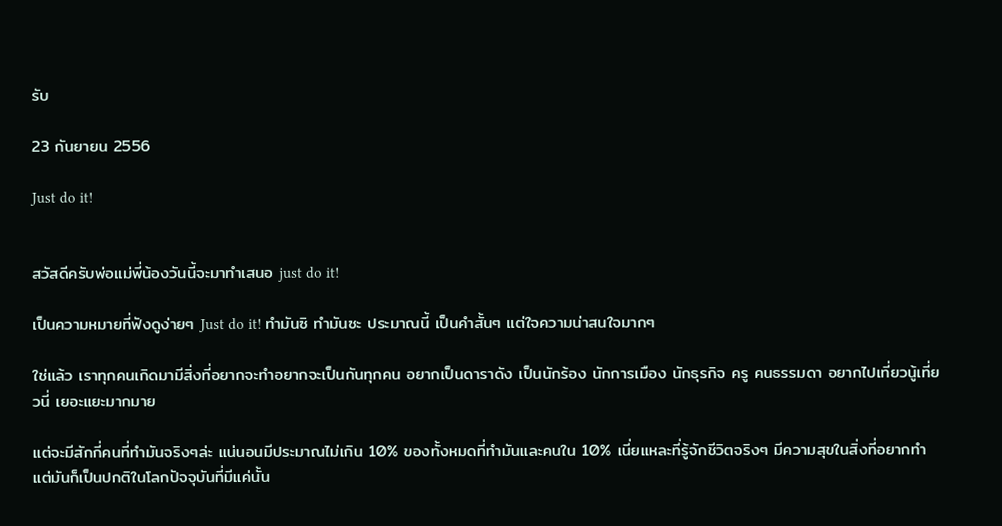รับ

23 กันยายน 2556

Just do it!


สวัสดีครับพ่อแม่พี่น้องวันนี้จะมาทำเสนอ just do it!

เป็นความหมายที่ฟังดูง่ายๆ Just do it! ทำมันซิ ทำมันซะ ประมาณนี้ เป็นคำสั้นๆ แต่ใจความน่าสนใจมากๆ

ใช่แล้ว เราทุกคนเกิดมามีสิ่งที่อยากจะทำอยากจะเป็นกันทุกคน อยากเป็นดาราดัง เป็นนักร้อง นักการเมือง นักธุรกิจ ครู คนธรรมดา อยากไปเที่ยวนู้เที่ยวนี่ เยอะแยะมากมาย

แต่จะมีสักกี่คนที่ทำมันจริงๆล่ะ แน่นอนมีประมาณไม่เกิน 10% ของทั้งหมดที่ทำมันและคนใน 10% เนี่ยแหละที่รู้จักชีวิตจริงๆ มีความสุขในสิ่งที่อยากทำแต่มันก็เป็นปกติในโลกปัจจุบันที่มีแค่นั้น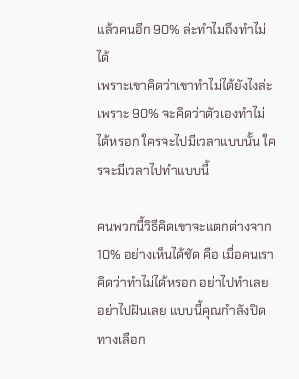แล้วคนอีก 90% ล่ะทำไมถึงทำไม่ได้
เพราะเขาคิดว่าเขาทำไม่ได้ยังไงล่ะ เพราะ 90% จะคิดว่าตัวเองทำไม่ได้หรอก ใครจะไปมีเวลาแบบนั้น ใครจะมีเวลาไปทำแบบนี้

คนพวกนี้วิธีคิดเขาจะแตกต่างจาก 10% อย่างเห็นได้ชัด คือ เมื่อคนเราคิดว่าทำไม่ได้หรอก อย่าไปทำเลย อย่าไปฝันเลย แบบนี้คุณกำลังปิดทางเลือก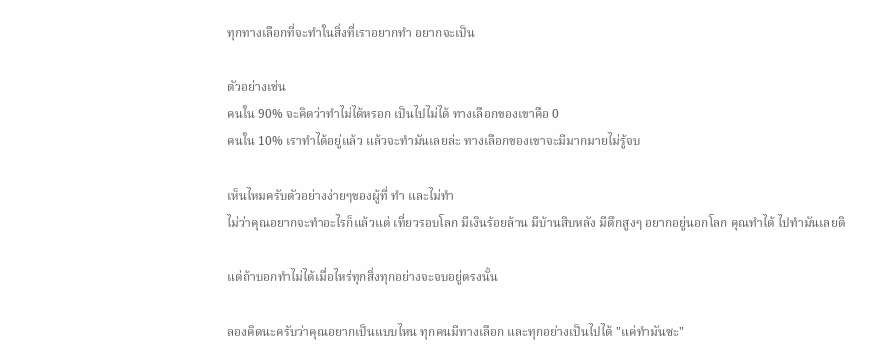ทุกทางเลือกที่จะทำในสิ่งที่เราอยากทำ อยากจะเป็น

ตัวอย่างเช่น
คนใน 90% จะคิดว่าทำไม่ได้หรอก เป็นไปไม่ได้ ทางเลือกของเขาคือ 0
คนใน 10% เราทำได้อยู่แล้ว แล้วจะทำมันเลยล่ะ ทางเลือกของเขาจะมีมากมายไม่รู้จบ

เห็นไหมครับตัวอย่างง่ายๆของผู้ที่ ทำ และไม่ทำ
ไม่ว่าคุณอยากจะทำอะไรก็แล้วแต่ เที่ยวรอบโลก มีเงินร้อยล้าน มีบ้านสิบหลัง มีตึกสูงๆ อยากอยู่นอกโลก คุณทำได้ ไปทำมันเลยดิ

แต่ถ้าบอกทำไม่ได้เมื่อไหร่ทุกสิ่งทุกอย่างจะจบอยู่ตรงนั้น

ลองคิดนะครับว่าคุณอยากเป็นแบบไหน ทุกคนมีทางเลือก และทุกอย่างเป็นไปได้ "แค่ทำมันซะ"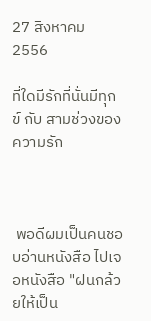27 สิงหาคม 2556

ที่ใดมีรักที่นั่นมีทุกข์ กับ สามช่วงของความรัก



 พอดีผมเป็นคนชอบอ่านหนังสือ ไปเจอหนังสือ "ฝนกล้วยให้เป็น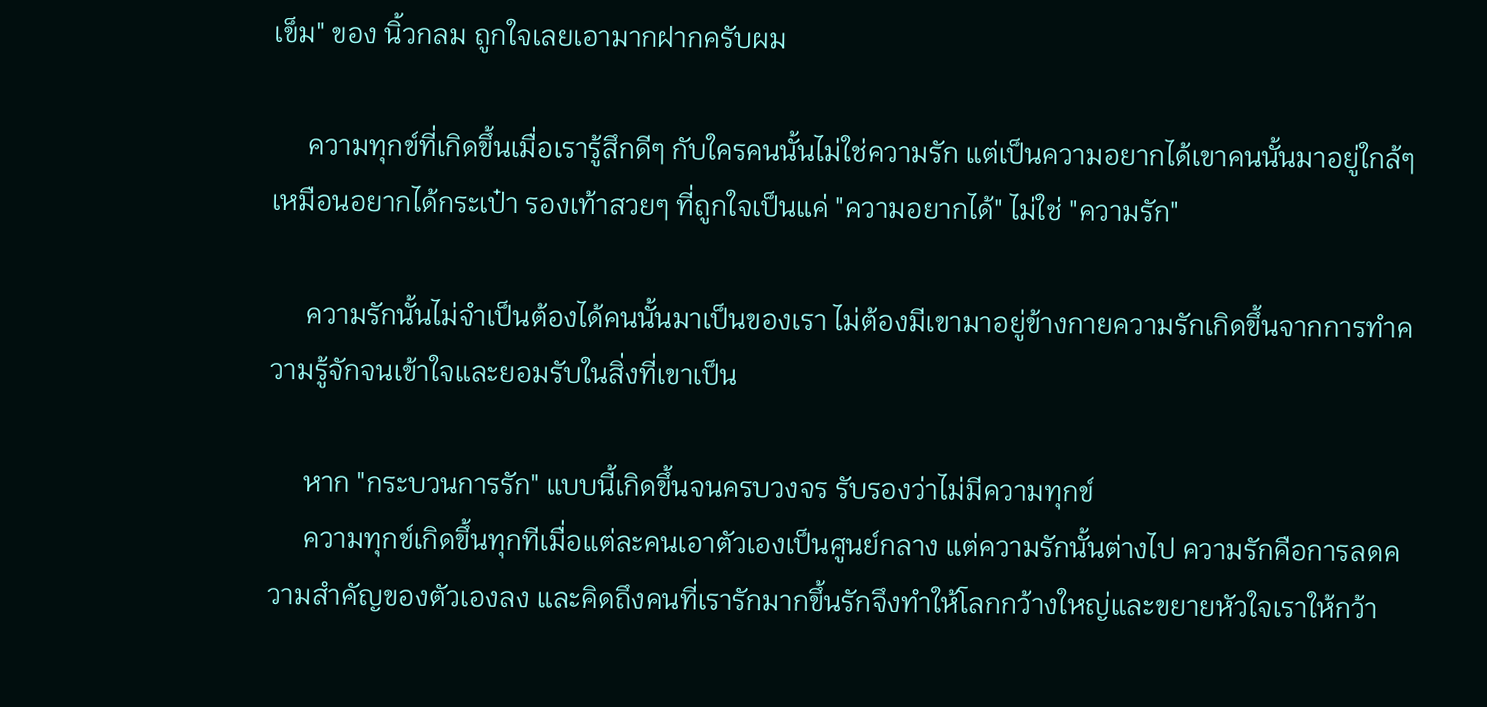เข็ม" ของ นิ้วกลม ถูกใจเลยเอามากฝากครับผม

     ความทุกข์ที่เกิดขึ้นเมื่อเรารู้สึกดีๆ กับใครคนนั้นไม่ใช่ความรัก แต่เป็นความอยากได้เขาคนนั้นมาอยู่ใกล้ๆ เหมือนอยากได้กระเป๋า รองเท้าสวยๆ ที่ถูกใจเป็นแค่ "ความอยากได้" ไม่ใช่ "ความรัก"

     ความรักนั้นไม่จำเป็นต้องได้คนนั้นมาเป็นของเรา ไม่ต้องมีเขามาอยู่ข้างกายความรักเกิดขึ้นจากการทำความรู้จักจนเข้าใจและยอมรับในสิ่งที่เขาเป็น

     หาก "กระบวนการรัก" แบบนี้เกิดขึ้นจนครบวงจร รับรองว่าไม่มีความทุกข์
     ความทุกข์เกิดขึ้นทุกทีเมื่อแต่ละคนเอาตัวเองเป็นศูนย์กลาง แต่ความรักนั้นต่างไป ความรักคือการลดความสำคัญของตัวเองลง และคิดถึงคนที่เรารักมากขึ้นรักจึงทำให้โลกกว้างใหญ่และขยายหัวใจเราให้กว้า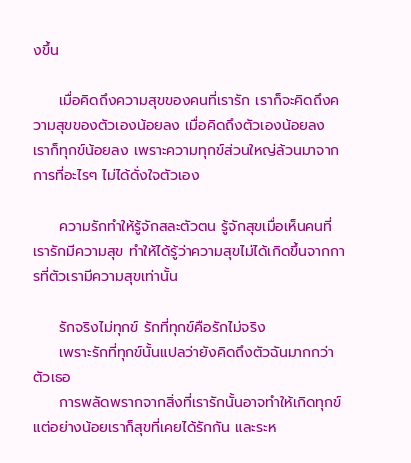งขึ้น

     เมื่อคิดถึงความสุขของคนที่เรารัก เราก็จะคิดถึงความสุขของตัวเองน้อยลง เมื่อคิดถึงตัวเองน้อยลง เราก็ทุกข์น้อยลง เพราะความทุกข์ส่วนใหญ่ล้วนมาจากการที่อะไรๆ ไม่ได้ดั่งใจตัวเอง

     ความรักทำให้รู้จักสละตัวตน รู้จักสุขเมื่อเห็นคนที่เรารักมีความสุข ทำให้ได้รู้ว่าความสุขไม่ได้เกิดขึ้นจากการที่ตัวเรามีความสุขเท่านั้น

     รักจริงไม่ทุกข์ รักที่ทุกข์คือรักไม่จริง
     เพราะรักที่ทุกข์นั้นแปลว่ายังคิดถึงตัวฉันมากกว่าตัวเธอ
     การพลัดพรากจากสิ่งที่เรารักนั้นอาจทำให้เกิดทุกข์ แต่อย่างน้อยเราก็สุขที่เคยได้รักกัน และระห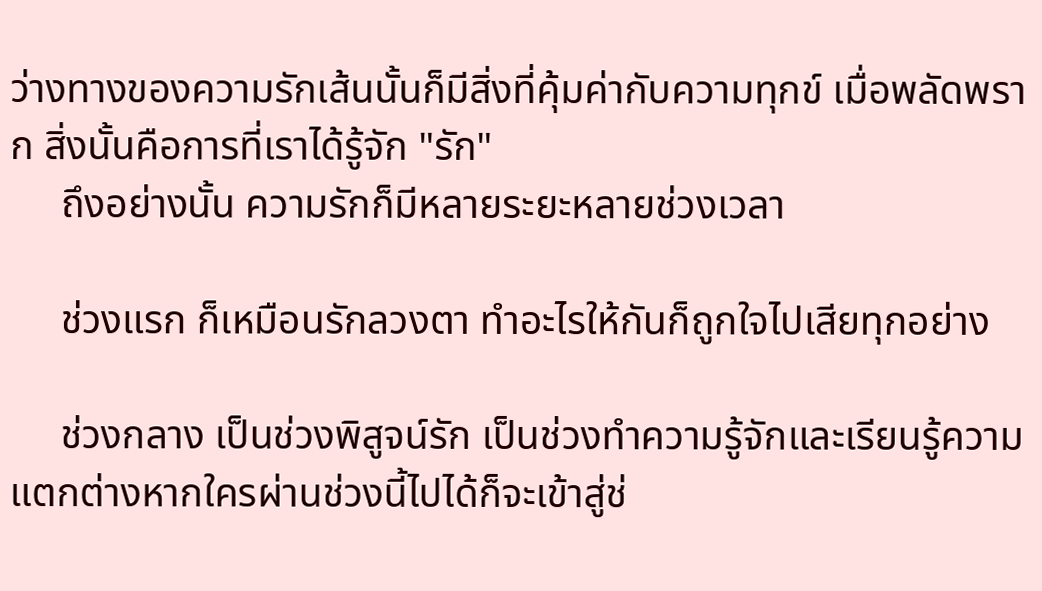ว่างทางของความรักเส้นนั้นก็มีสิ่งที่คุ้มค่ากับความทุกข์ เมื่อพลัดพราก สิ่งนั้นคือการที่เราได้รู้จัก "รัก"
     ถึงอย่างนั้น ความรักก็มีหลายระยะหลายช่วงเวลา

     ช่วงแรก ก็เหมือนรักลวงตา ทำอะไรให้กันก็ถูกใจไปเสียทุกอย่าง

     ช่วงกลาง เป็นช่วงพิสูจน์รัก เป็นช่วงทำความรู้จักและเรียนรู้ความแตกต่างหากใครผ่านช่วงนี้ไปได้ก็จะเข้าสู่ช่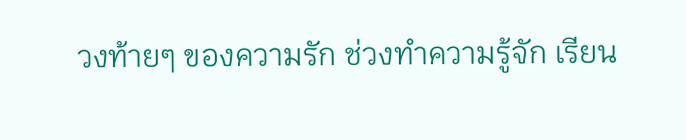วงท้ายๆ ของความรัก ช่วงทำความรู้จัก เรียน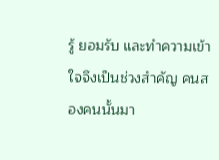รู้ ยอมรับ และทำความเข้าใจจึงเป็นช่วงสำคัญ คนสองคนนั้นมา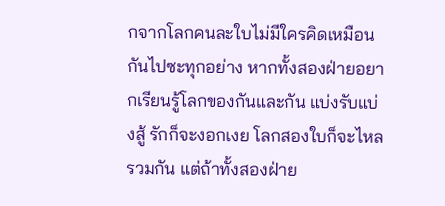กจากโลกคนละใบไม่มีใครคิดเหมือนกันไปซะทุกอย่าง หากทั้งสองฝ่ายอยากเรียนรู้โลกของกันและกัน แบ่งรับแบ่งสู้ รักก็จะงอกเงย โลกสองใบก็จะไหลรวมกัน แต่ถ้าทั้งสองฝ่าย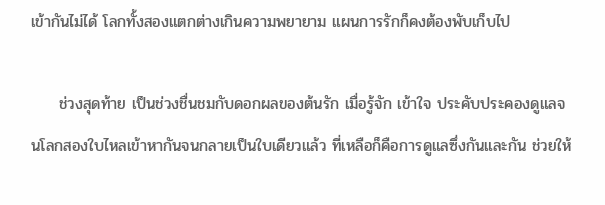เข้ากันไม่ได้ โลกทั้งสองแตกต่างเกินความพยายาม แผนการรักก็คงต้องพับเก็บไป

     ช่วงสุดท้าย เป็นช่วงชื่นชมกับดอกผลของต้นรัก เมื่อรู้จัก เข้าใจ ประคับประคองดูแลจนโลกสองใบไหลเข้าหากันจนกลายเป็นใบเดียวแล้ว ที่เหลือก็คือการดูแลซึ่งกันและกัน ช่วยให้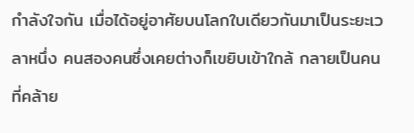กำลังใจกัน เมื่อได้อยู่อาศัยบนโลกใบเดียวกันมาเป็นระยะเวลาหนึ่ง คนสองคนซึ่งเคยต่างก็เขยิบเข้าใกล้ กลายเป็นคนที่คล้าย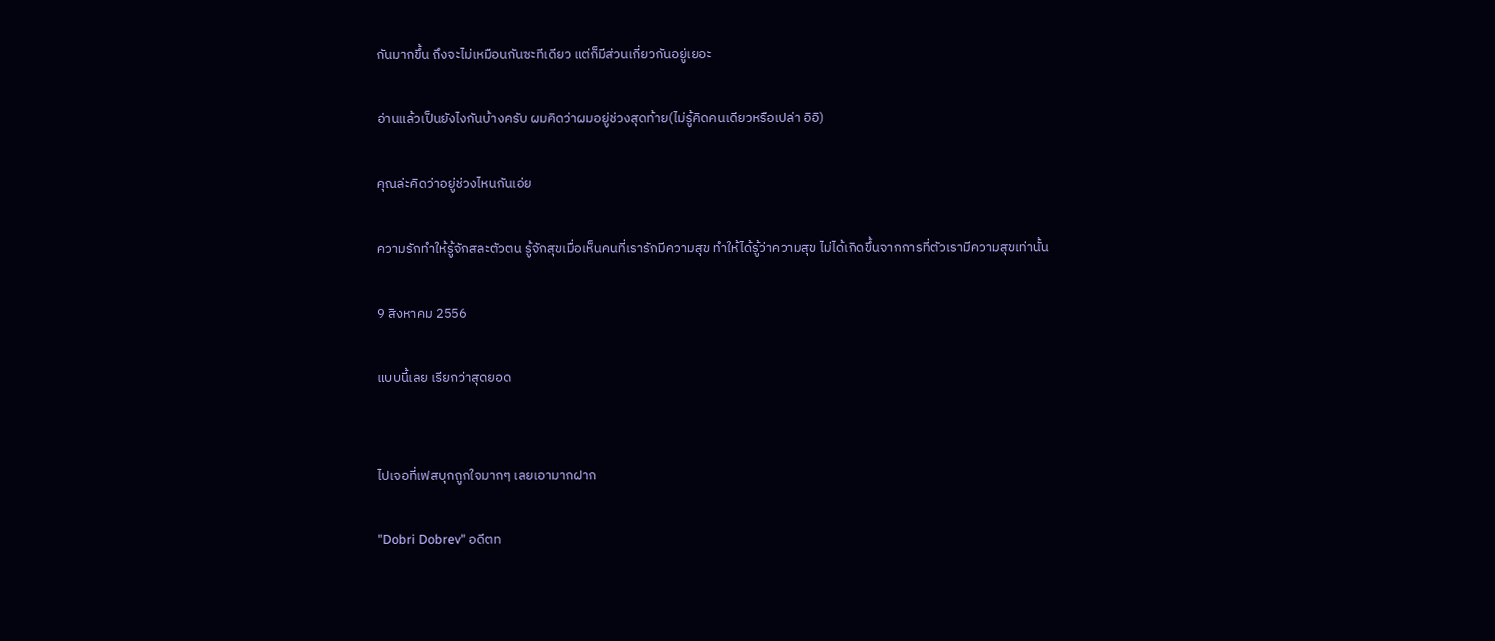กันมากขึ้น ถึงจะไม่เหมือนกันซะทีเดียว แต่ก็มีส่วนเกี่ยวกันอยู่เยอะ

อ่านแล้วเป็นยังไงกันบ้างครับ ผมคิดว่าผมอยู่ช่วงสุดท้าย(ไม่รู้คิดคนเดียวหรือเปล่า อิอิ)

คุณล่ะคิดว่าอยู่ช่วงไหนกันเอ่ย

ความรักทำให้รู้จักสละตัวตน รู้จักสุขเมื่อเห็นคนที่เรารักมีความสุข ทำให้ได้รู้ว่าความสุข ไม่ได้เกิดขึ้นจากการที่ตัวเรามีความสุขเท่านั้น

9 สิงหาคม 2556

แบบนี้เลย เรียกว่าสุดยอด


ไปเจอที่เฟสบุกถูกใจมากๆ เลยเอามากฝาก

"Dobri Dobrev" อดีตท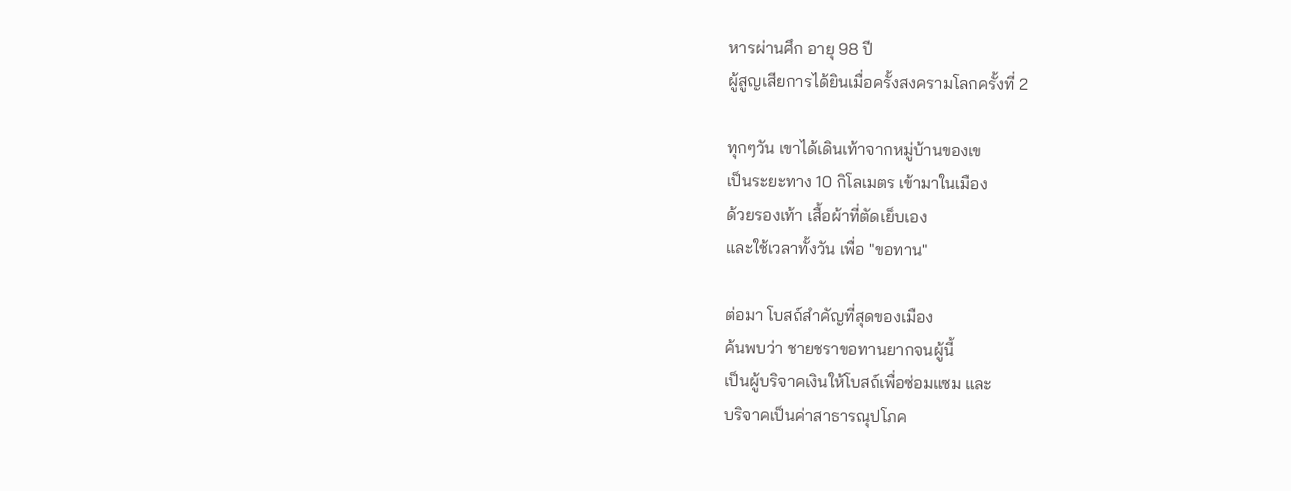หารผ่านศึก อายุ 98 ปี
ผู้สูญเสียการได้ยินเมื่อครั้งสงครามโลกครั้งที่ 2

ทุกๆวัน เขาได้เดินเท้าจากหมู่บ้านของเข
เป็นระยะทาง 10 กิโลเมตร เข้ามาในเมือง
ด้วยรองเท้า เสื้อผ้าที่ตัดเย็บเอง
และใช้เวลาทั้งวัน เพื่อ "ขอทาน"

ต่อมา โบสถ์สำคัญที่สุดของเมือง
ค้นพบว่า ชายชราขอทานยากจนผู้นี้
เป็นผู้บริจาคเงินให้โบสถ์เพื่อซ่อมแซม และ
บริจาคเป็นค่าสาธารณุปโภค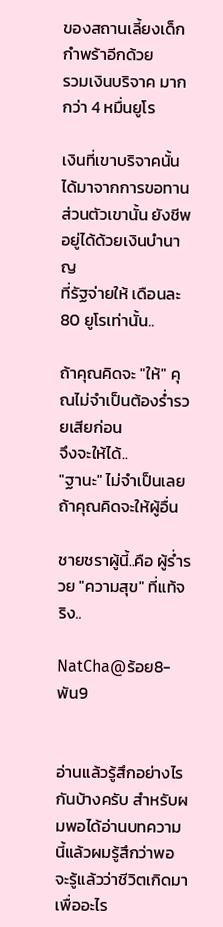ของสถานเลี้ยงเด็กกำพร้าอีกด้วย
รวมเงินบริจาค มากกว่า 4 หมื่นยูโร

เงินที่เขาบริจาคนั้น ได้มาจากการขอทาน
ส่วนตัวเขานั้น ยังชีพอยู่ได้ด้วยเงินบำนาญ
ที่รัฐจ่ายให้ เดือนละ 80 ยูโรเท่านั้น..

ถ้าคุณคิดจะ "ให้" คุณไม่จำเป็นต้องร่ำรวยเสียก่อน
จึงจะให้ได้..
"ฐานะ" ไม่จำเป็นเลย ถ้าคุณคิดจะให้ผู้อื่น

ชายชราผู้นี้..คือ ผู้ร่ำรวย "ความสุข" ที่แท้จริง..

NatCha@ร้อย8-พัน9


อ่านแล้วรู้สึกอย่างไรกันบ้างครับ สำหรับผมพอได้อ่านบทความนี้แล้วผมรู้สึกว่าพอจะรู้แล้วว่าชีวิตเกิดมาเพื่ออะไร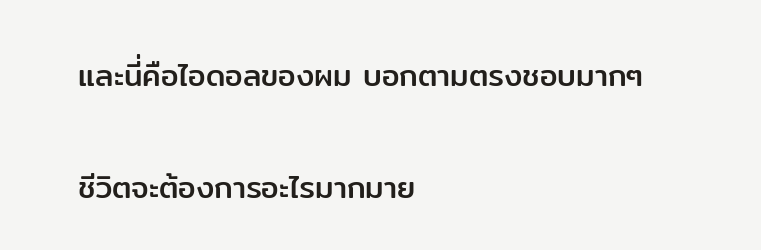และนี่คือไอดอลของผม บอกตามตรงชอบมากๆ

ชีวิตจะต้องการอะไรมากมาย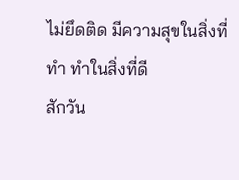ไม่ยึดติด มีความสุขในสิ่งที่ทำ ทำในสิ่งที่ดี
สักวัน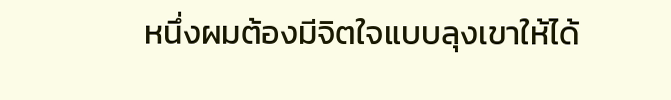หนึ่งผมต้องมีจิตใจแบบลุงเขาให้ได้